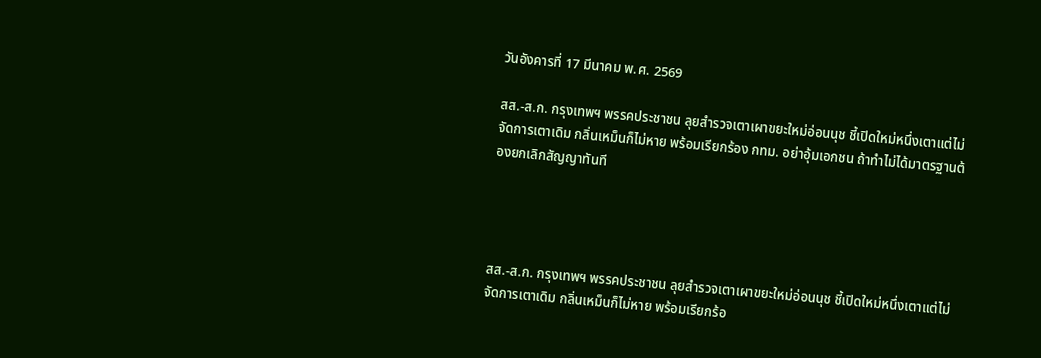วันอังคารที่ 17 มีนาคม พ.ศ. 2569

สส.-ส.ก. กรุงเทพฯ พรรคประชาชน ลุยสำรวจเตาเผาขยะใหม่อ่อนนุช ชี้เปิดใหม่หนึ่งเตาแต่ไม่จัดการเตาเดิม กลิ่นเหม็นก็ไม่หาย พร้อมเรียกร้อง กทม. อย่าอุ้มเอกชน ถ้าทำไม่ได้มาตรฐานต้องยกเลิกสัญญาทันที




สส.-ส.ก. กรุงเทพฯ พรรคประชาชน ลุยสำรวจเตาเผาขยะใหม่อ่อนนุช ชี้เปิดใหม่หนึ่งเตาแต่ไม่จัดการเตาเดิม กลิ่นเหม็นก็ไม่หาย พร้อมเรียกร้อ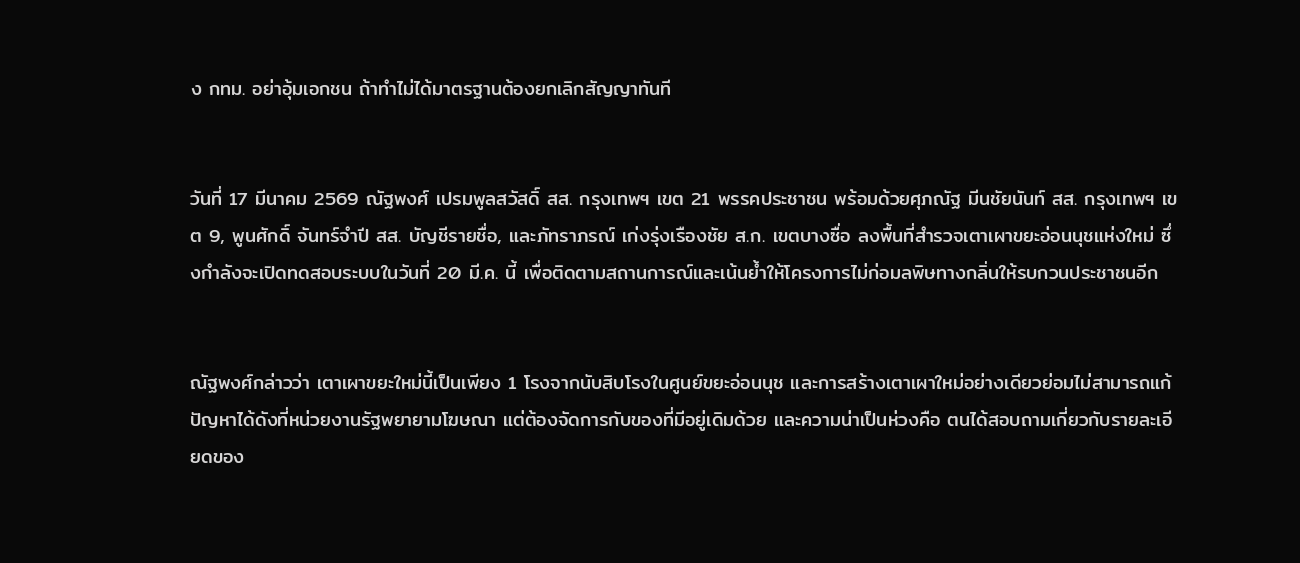ง กทม. อย่าอุ้มเอกชน ถ้าทำไม่ได้มาตรฐานต้องยกเลิกสัญญาทันที


วันที่ 17 มีนาคม 2569 ณัฐพงศ์ เปรมพูลสวัสดิ์ สส. กรุงเทพฯ เขต 21 พรรคประชาชน พร้อมด้วยศุภณัฐ มีนชัยนันท์ สส. กรุงเทพฯ เขต 9, พูนศักดิ์ จันทร์จำปี สส. บัญชีรายชื่อ, และภัทราภรณ์ เก่งรุ่งเรืองชัย ส.ก. เขตบางซื่อ ลงพื้นที่สำรวจเตาเผาขยะอ่อนนุชแห่งใหม่ ซึ่งกำลังจะเปิดทดสอบระบบในวันที่ 20 มี.ค. นี้ เพื่อติดตามสถานการณ์และเน้นย้ำให้โครงการไม่ก่อมลพิษทางกลิ่นให้รบกวนประชาชนอีก


ณัฐพงศ์กล่าวว่า เตาเผาขยะใหม่นี้เป็นเพียง 1 โรงจากนับสิบโรงในศูนย์ขยะอ่อนนุช และการสร้างเตาเผาใหม่อย่างเดียวย่อมไม่สามารถแก้ปัญหาได้ดังที่หน่วยงานรัฐพยายามโฆษณา แต่ต้องจัดการกับของที่มีอยู่เดิมด้วย และความน่าเป็นห่วงคือ ตนได้สอบถามเกี่ยวกับรายละเอียดของ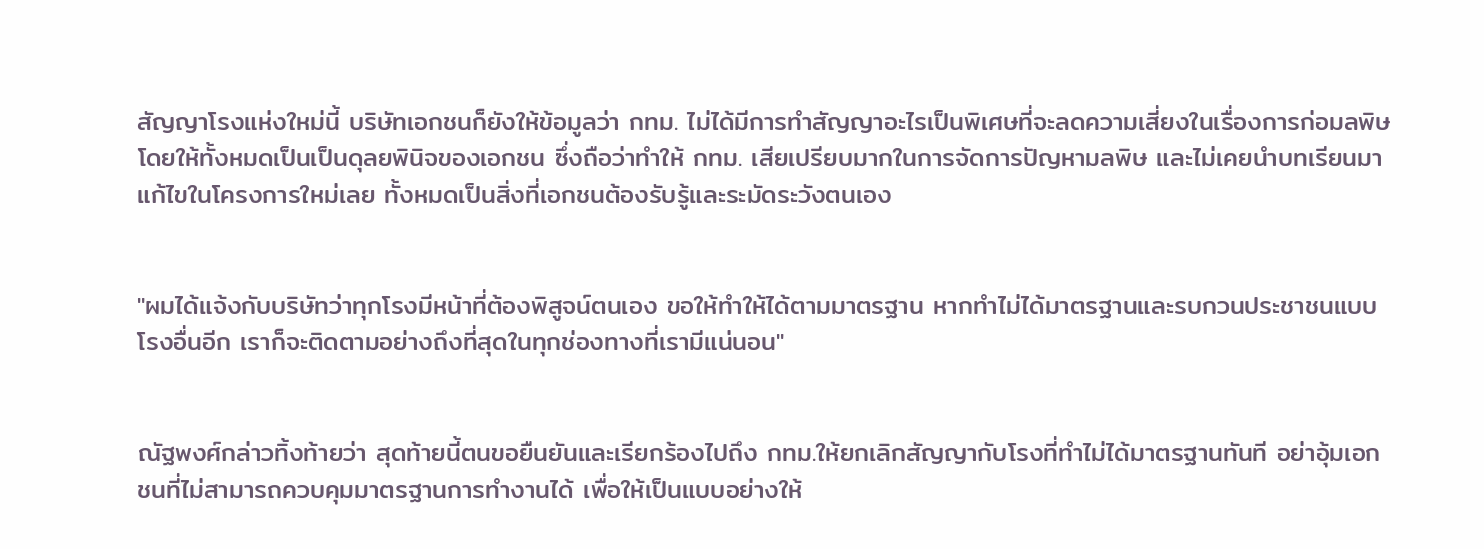สัญญาโรงแห่งใหม่นี้ บริษัทเอกชนก็ยังให้ข้อมูลว่า กทม. ไม่ได้มีการทำสัญญาอะไรเป็นพิเศษที่จะลดความเสี่ยงในเรื่องการก่อมลพิษ โดยให้ทั้งหมดเป็นเป็นดุลยพินิจของเอกชน ซึ่งถือว่าทำให้ กทม. เสียเปรียบมากในการจัดการปัญหามลพิษ และไม่เคยนำบทเรียนมาแก้ไขในโครงการใหม่เลย ทั้งหมดเป็นสิ่งที่เอกชนต้องรับรู้และระมัดระวังตนเอง


"ผมได้แจ้งกับบริษัทว่าทุกโรงมีหน้าที่ต้องพิสูจน์ตนเอง ขอให้ทำให้ได้ตามมาตรฐาน หากทำไม่ได้มาตรฐานและรบกวนประชาชนแบบโรงอื่นอีก เราก็จะติดตามอย่างถึงที่สุดในทุกช่องทางที่เรามีแน่นอน"


ณัฐพงศ์กล่าวทิ้งท้ายว่า สุดท้ายนี้ตนขอยืนยันและเรียกร้องไปถึง กทม.ให้ยกเลิกสัญญากับโรงที่ทำไม่ได้มาตรฐานทันที อย่าอุ้มเอกชนที่ไม่สามารถควบคุมมาตรฐานการทำงานได้ เพื่อให้เป็นแบบอย่างให้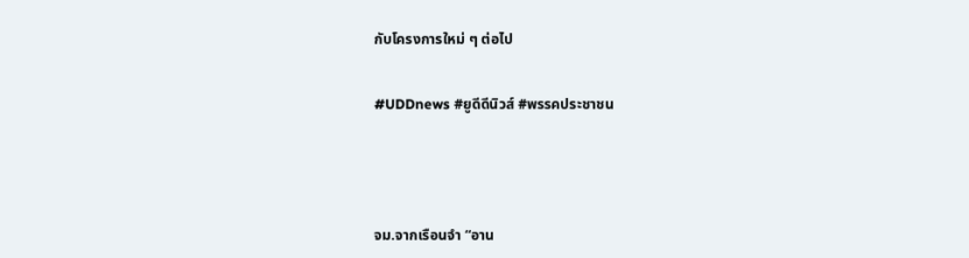กับโครงการใหม่ ๆ ต่อไป


#UDDnews #ยูดีดีนิวส์ #พรรคประชาชน





จม.จากเรือนจำ “อาน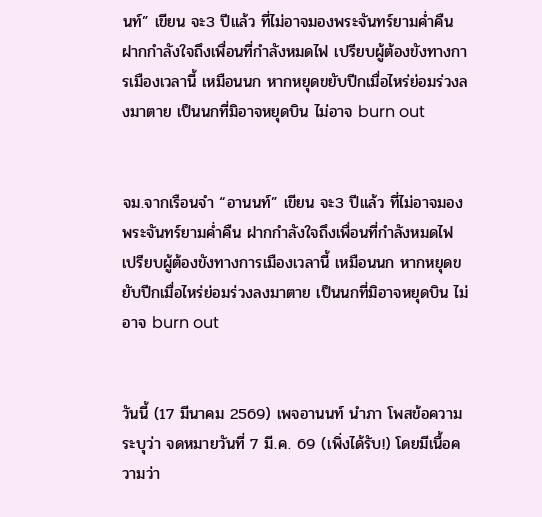นท์” เขียน จะ3 ปีแล้ว ที่ไม่อาจมองพระจันทร์ยามค่ำคืน ฝากกำลังใจถึงเพื่อนที่กำลังหมดไฟ เปรียบผู้ต้องขังทางการเมืองเวลานี้ เหมือนนก หากหยุดขยับปีกเมื่อไหร่ย่อมร่วงลงมาตาย เป็นนกที่มิอาจหยุดบิน ไม่อาจ burn out


จม.จากเรือนจำ “อานนท์” เขียน จะ3 ปีแล้ว ที่ไม่อาจมองพระจันทร์ยามค่ำคืน ฝากกำลังใจถึงเพื่อนที่กำลังหมดไฟ เปรียบผู้ต้องขังทางการเมืองเวลานี้ เหมือนนก หากหยุดขยับปีกเมื่อไหร่ย่อมร่วงลงมาตาย เป็นนกที่มิอาจหยุดบิน ไม่อาจ burn out


วันนี้ (17 มีนาคม 2569) เพจอานนท์ นำภา โพสข้อความระบุว่า จดหมายวันที่ 7 มี.ค. 69 (เพิ่งได้รับ!) โดยมีเนื้อความว่า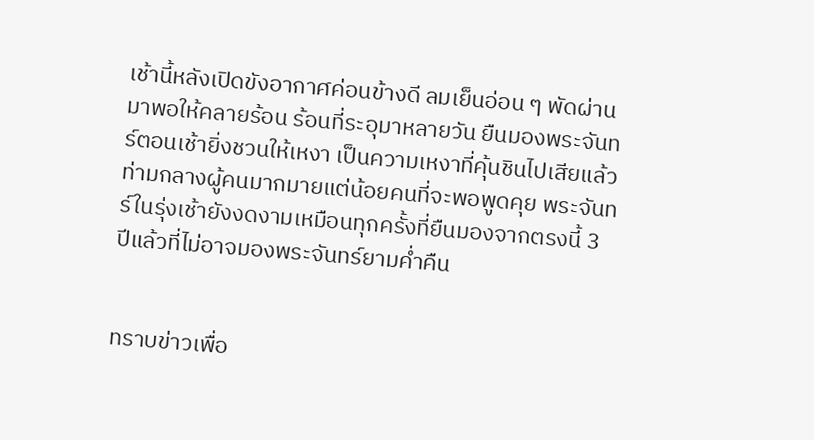เช้านี้หลังเปิดขังอากาศค่อนข้างดี ลมเย็นอ่อน ๆ พัดผ่านมาพอให้คลายร้อน ร้อนที่ระอุมาหลายวัน ยืนมองพระจันทร์ตอนเช้ายิ่งชวนให้เหงา เป็นความเหงาที่คุ้นชินไปเสียแล้ว ท่ามกลางผู้คนมากมายแต่น้อยคนที่จะพอพูดคุย พระจันทร์ในรุ่งเช้ายังงดงามเหมือนทุกครั้งที่ยืนมองจากตรงนี้ 3 ปีแล้วที่ไม่อาจมองพระจันทร์ยามค่ำคืน


ทราบข่าวเพื่อ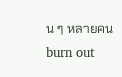น ๆ หลายคน burn out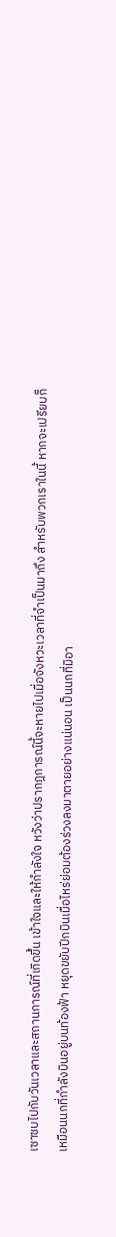เซาซบไปกับวันเวลาและสถานการณ์ที่เกิดขึ้น เข้าใจและให้กำลังใจ หวังว่าปรากฎการณ์นี้จะหายไปเมื่อจังหวะเวลาที่จำเป็นมาถึง สำหรับพวกเราในนี้ หากจะเปรียบก็เหมือนนกที่กำลังบินอยู่บนท้องฟ้า หยุดขยับปีกบินเมื่อไหร่ย่อมต้องร่วงลงมาตายอย่างแน่นอน เป็นนกที่มิอา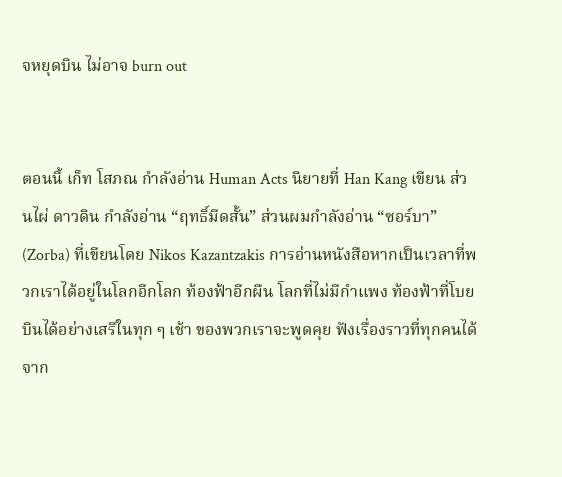จหยุดบิน ไม่อาจ burn out


ตอนนี้ เก็ท โสภณ กำลังอ่าน Human Acts นิยายที่ Han Kang เขียน ส่วนไผ่ ดาวดิน กำลังอ่าน “ฤทธิ์มีดสั้น” ส่วนผมกำลังอ่าน “ซอร์บา” (Zorba) ที่เขียนโดย Nikos Kazantzakis การอ่านหนังสือหากเป็นเวลาที่พวกเราได้อยู่ในโลกอีกโลก ท้องฟ้าอีกผืน โลกที่ไม่มีกำแพง ท้องฟ้าที่โบยบินได้อย่างเสรีในทุก ๆ เช้า ของพวกเราจะพูดคุย ฟังเรื่องราวที่ทุกคนได้จาก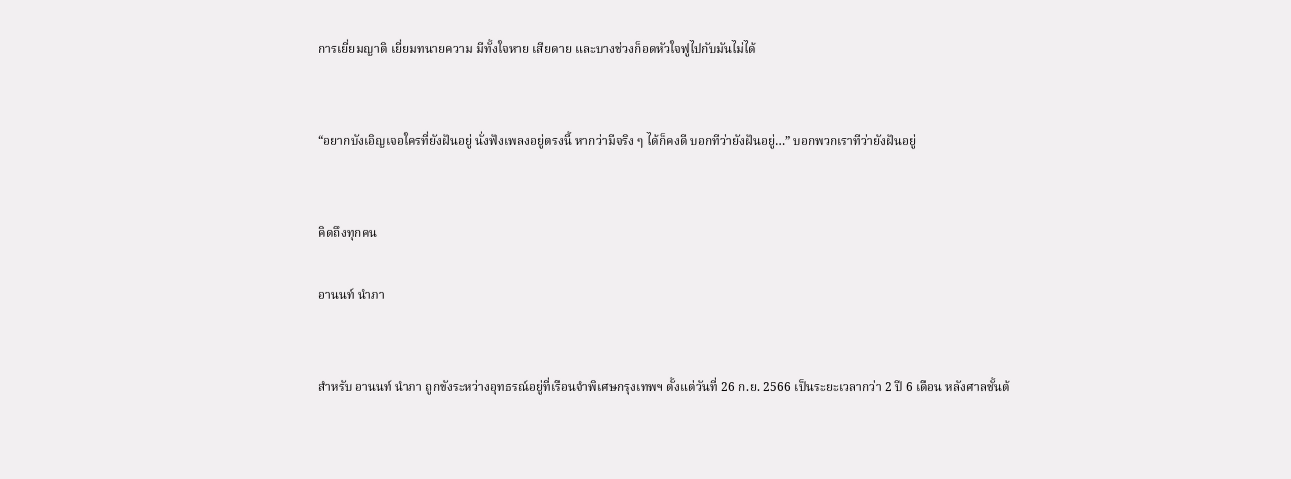การเยี่ยมญาติ เยี่ยมทนายความ มีทั้งใจหาย เสียดาย และบางช่วงก็อดหัวใจฟูไปกับมันไม่ได้


“อยากบังเอิญเจอใครที่ยังฝันอยู่ นั่งฟังเพลงอยู่ตรงนี้ หากว่ามีจริง ๆ ได้ก็คงดี บอกทีว่ายังฝันอยู่…” บอกพวกเราทีว่ายังฝันอยู่


คิดถึงทุกคน

อานนท์ นำภา


สำหรับ อานนท์ นำภา ถูกขังระหว่างอุทธรณ์อยู่ที่เรือนจำพิเศษกรุงเทพฯ ตั้งแต่วันที่ 26 ก.ย. 2566 เป็นระยะเวลากว่า 2 ปี 6 เดือน หลังศาลชั้นต้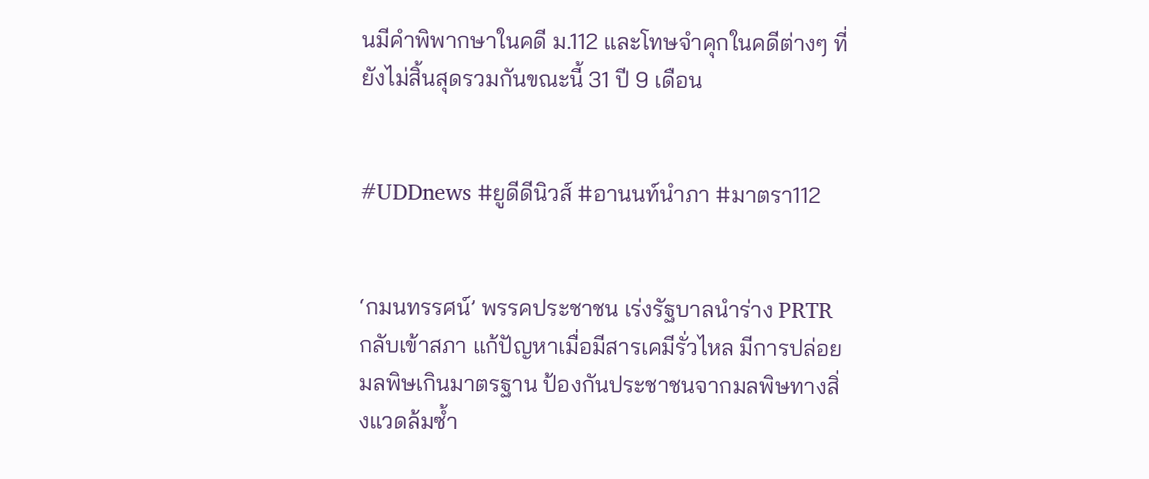นมีคำพิพากษาในคดี ม.112 และโทษจำคุกในคดีต่างๆ ที่ยังไม่สิ้นสุดรวมกันขณะนี้ 31 ปี 9 เดือน


#UDDnews #ยูดีดีนิวส์ #อานนท์นำภา #มาตรา112


‘กมนทรรศน์’ พรรคประชาชน เร่งรัฐบาลนำร่าง PRTR กลับเข้าสภา แก้ปัญหาเมื่อมีสารเคมีรั่วไหล มีการปล่อยมลพิษเกินมาตรฐาน ป้องกันประชาชนจากมลพิษทางสิ่งแวดล้มซ้ำ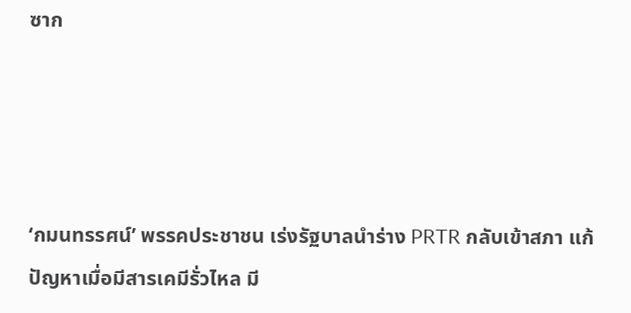ซาก




‘กมนทรรศน์’ พรรคประชาชน เร่งรัฐบาลนำร่าง PRTR กลับเข้าสภา แก้ปัญหาเมื่อมีสารเคมีรั่วไหล มี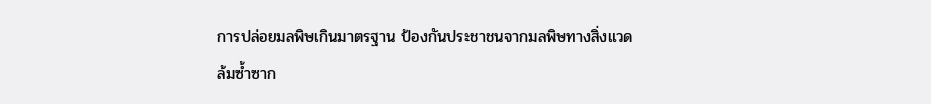การปล่อยมลพิษเกินมาตรฐาน ป้องกันประชาชนจากมลพิษทางสิ่งแวดล้มซ้ำซาก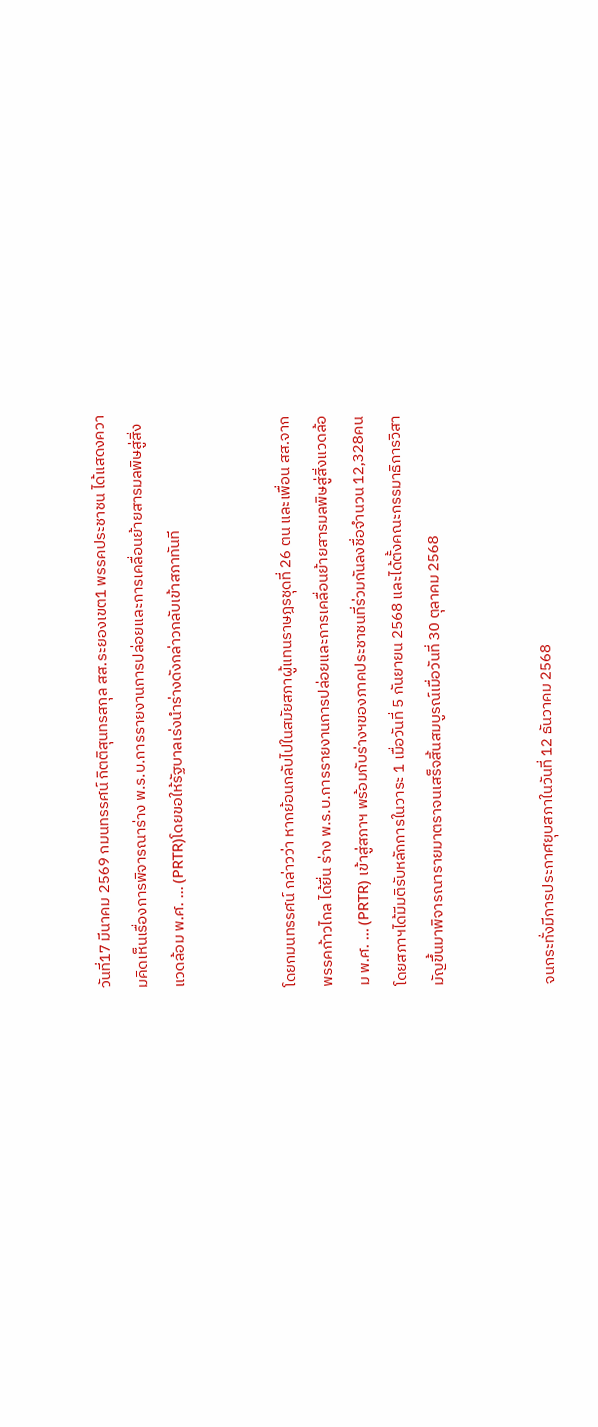วันที่17 มีนาคม 2569 กมนทรรศน์ กิตติสุนทรสกุล สส.ระยองเขต1 พรรคประชาชน ได้แสดงความคิดเห็นเรื่องการพิจารณาร่าง พ.ร.บ.การรายงานการปล่อยและการเคลื่อนย้ายสารมลพิษสู่สิ่งแวดล้อม พ.ศ. ... (PRTR)โดยขอให้รัฐบาลเร่งนำร่างดังกล่าวกลับเข้าสภาทันที


โดยกมนทรรศน์ กล่าวว่า หากย้อนกลับไปในสมัยสภาผู้แทนราษฎรชุดที่ 26 ตน และเพื่อน สส.จากพรรคก้าวไกล ได้ยื่น ร่าง พ.ร.บ.การรายงานการปล่อยและการเคลื่อนย้ายสารมลพิษสู่สิ่งแวดล้อม พ.ศ. ... (PRTR) เข้าสู่สภาฯ พร้อมกับร่างฯของภาคประชาชนที่ร่วมกันลงชื่อจำนวน 12,328คน โดยสภาฯได้มีมติรับหลักการในวาระ 1 เมื่อวันที่ 5 กันยายน 2568 และได้ตั้งคณะกรรมาธิการวิสามัญขึ้นมาพิจารณารายมาตราจนเสร็จสิ้นสมบูรณ์เมื่อวันที่ 30 ตุลาคม 2568


จนกระทั่งมีการประกาศยุบสภาในวันที่ 12 ธันวาคม 2568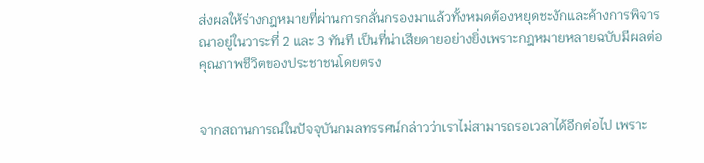ส่งผลให้ร่างกฎหมายที่ผ่านการกลั่นกรองมาแล้วทั้งหมดต้องหยุดชะงักและค้างการพิจารณาอยู่ในวาระที่ 2 และ 3 ทันที เป็นที่น่าเสียดายอย่างยิ่งเพราะกฎหมายหลายฉบับมีผลต่อคุณภาพชีวิตของประชาชนโดยตรง


จากสถานการณ์ในปัจจุบันกมลทรรศน์กล่าวว่าเราไม่สามารถรอเวลาได้อีกต่อไป เพราะ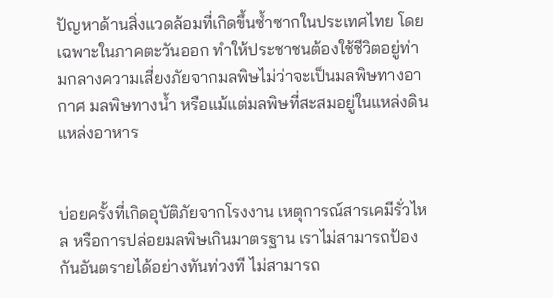ปัญหาด้านสิ่งแวดล้อมที่เกิดขึ้นซ้ำซากในประเทศไทย โดยเฉพาะในภาคตะวันออก ทำให้ประชาชนต้องใช้ชีวิตอยู่ท่ามกลางความเสี่ยงภัยจากมลพิษไม่ว่าจะเป็นมลพิษทางอากาศ มลพิษทางน้ำ หรือแม้แต่มลพิษที่สะสมอยู่ในแหล่งดินแหล่งอาหาร


บ่อยครั้งที่เกิดอุบัติภัยจากโรงงาน เหตุการณ์สารเคมีรั่วไหล หรือการปล่อยมลพิษเกินมาตรฐาน เราไม่สามารถป้องกันอันตรายได้อย่างทันท่วงที ไม่สามารถ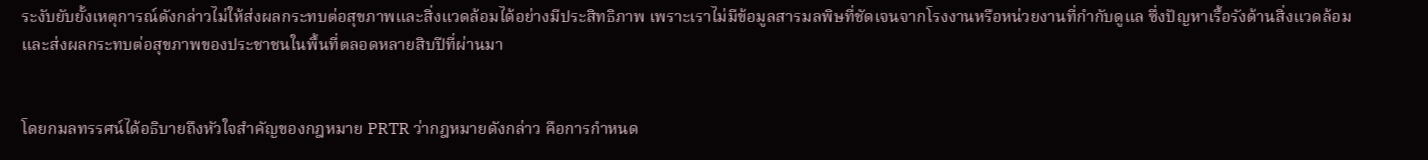ระงับยับยั้งเหตุการณ์ดังกล่าวไม่ให้ส่งผลกระทบต่อสุขภาพและสิ่งแวดล้อมได้อย่างมีประสิทธิภาพ เพราะเราไม่มีข้อมูลสารมลพิษที่ชัดเจนจากโรงงานหรือหน่วยงานที่กำกับดูแล ซึ่งปัญหาเรื้อรังด้านสิ่งแวดล้อมและส่งผลกระทบต่อสุขภาพของประชาชนในพื้นที่ตลอดหลายสิบปีที่ผ่านมา


โดยกมลทรรศน์ได้อธิบายถึงหัวใจสำคัญของกฎหมาย PRTR ว่ากฎหมายดังกล่าว คือการกำหนด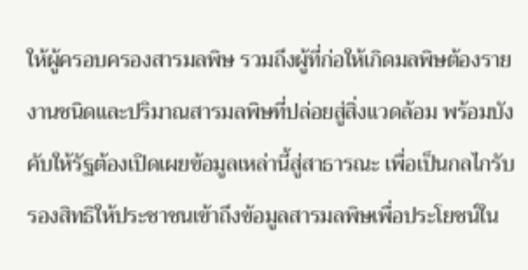ให้ผู้ครอบครองสารมลพิษ รวมถึงผู้ที่ก่อให้เกิดมลพิษต้องรายงานชนิดและปริมาณสารมลพิษที่ปล่อยสู่สิ่งแวดล้อม พร้อมบังคับให้รัฐต้องเปิดเผยข้อมูลเหล่านี้สู่สาธารณะ เพื่อเป็นกลไกรับรองสิทธิให้ประชาชนเข้าถึงข้อมูลสารมลพิษเพื่อประโยชน์ใน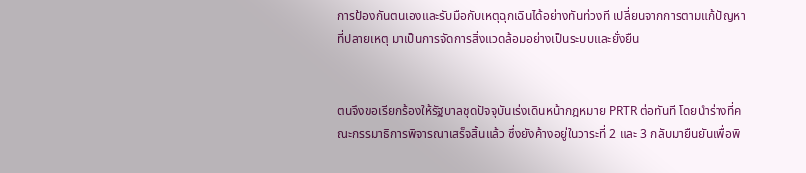การป้องกันตนเองและรับมือกับเหตุฉุกเฉินได้อย่างทันท่วงที เปลี่ยนจากการตามแก้ปัญหาที่ปลายเหตุ มาเป็นการจัดการสิ่งแวดล้อมอย่างเป็นระบบและยั่งยืน


ตนจึงขอเรียกร้องให้รัฐบาลชุดปัจจุบันเร่งเดินหน้ากฎหมาย PRTR ต่อทันที โดยนำร่างที่คณะกรรมาธิการพิจารณาเสร็จสิ้นแล้ว ซึ่งยังค้างอยู่ในวาระที่ 2 และ 3 กลับมายืนยันเพื่อพิ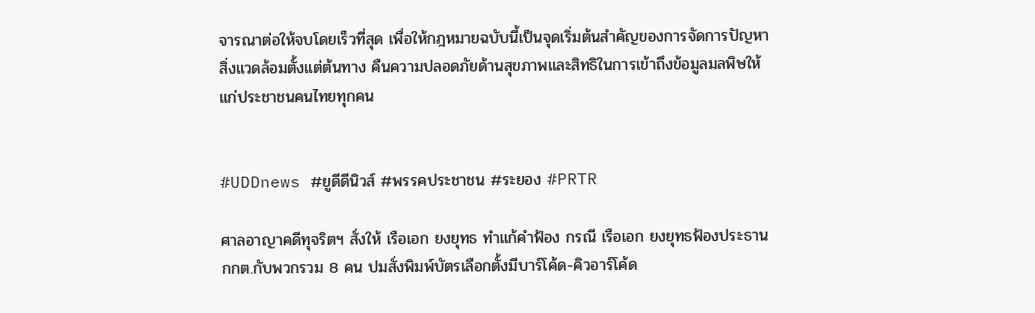จารณาต่อให้จบโดยเร็วที่สุด เพื่อให้กฎหมายฉบับนี้เป็นจุดเริ่มต้นสำคัญของการจัดการปัญหาสิ่งแวดล้อมตั้งแต่ต้นทาง คืนความปลอดภัยด้านสุขภาพและสิทธิในการเข้าถึงข้อมูลมลพิษให้แก่ประชาชนคนไทยทุกคน


#UDDnews #ยูดีดีนิวส์ #พรรคประชาชน #ระยอง #PRTR

ศาลอาญาคดีทุจริตฯ สั่งให้ เรือเอก ยงยุทธ ทำแก้คำฟ้อง กรณี เรือเอก ยงยุทธฟ้องประธาน กกต.กับพวกรวม 8 คน ปมสั่งพิมพ์บัตรเลือกตั้งมีบาร์โค้ด-คิวอาร์โค้ด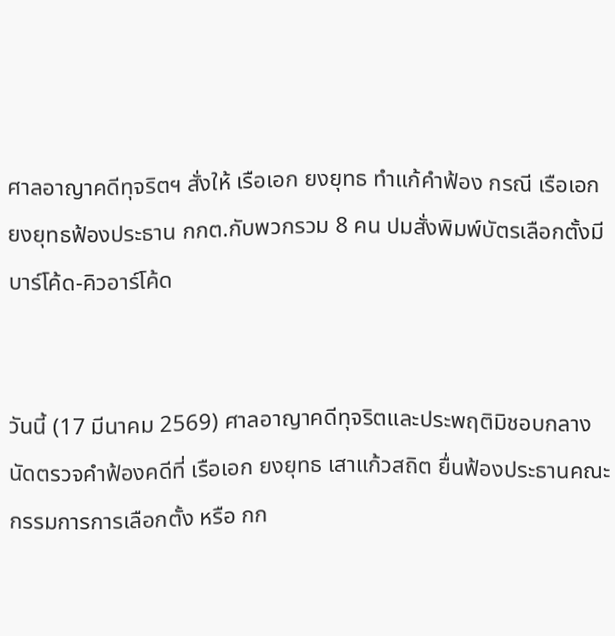ศาลอาญาคดีทุจริตฯ สั่งให้ เรือเอก ยงยุทธ ทำแก้คำฟ้อง กรณี เรือเอก ยงยุทธฟ้องประธาน กกต.กับพวกรวม 8 คน ปมสั่งพิมพ์บัตรเลือกตั้งมีบาร์โค้ด-คิวอาร์โค้ด


วันนี้ (17 มีนาคม 2569) ศาลอาญาคดีทุจริตและประพฤติมิชอบกลาง นัดตรวจคำฟ้องคดีที่ เรือเอก ยงยุทธ เสาแก้วสถิต ยื่นฟ้องประธานคณะกรรมการการเลือกตั้ง หรือ กก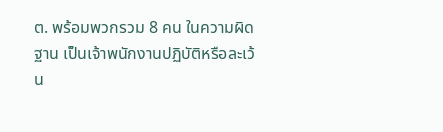ต. พร้อมพวกรวม 8 คน ในความผิดฐาน เป็นเจ้าพนักงานปฏิบัติหรือละเว้น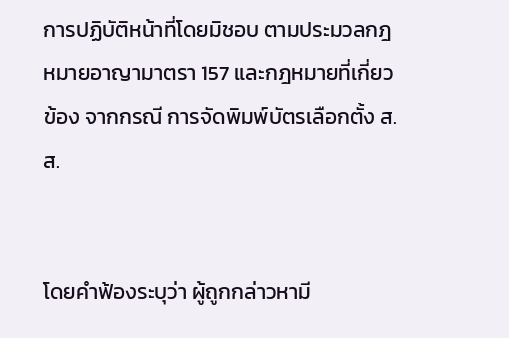การปฏิบัติหน้าที่โดยมิชอบ ตามประมวลกฎหมายอาญามาตรา 157 และกฎหมายที่เกี่ยวข้อง จากกรณี การจัดพิมพ์บัตรเลือกตั้ง ส.ส.


โดยคำฟ้องระบุว่า ผู้ถูกกล่าวหามี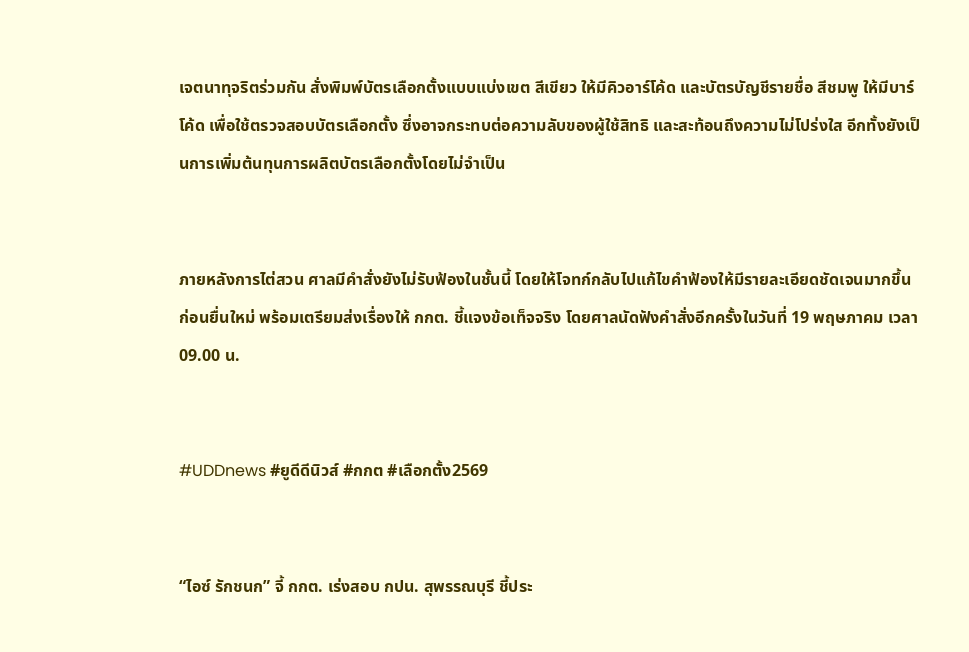เจตนาทุจริตร่วมกัน สั่งพิมพ์บัตรเลือกตั้งแบบแบ่งเขต สีเขียว ให้มีคิวอาร์โค้ด และบัตรบัญชีรายชื่อ สีชมพู ให้มีบาร์โค้ด เพื่อใช้ตรวจสอบบัตรเลือกตั้ง ซึ่งอาจกระทบต่อความลับของผู้ใช้สิทธิ และสะท้อนถึงความไม่โปร่งใส อีกทั้งยังเป็นการเพิ่มต้นทุนการผลิตบัตรเลือกตั้งโดยไม่จำเป็น


ภายหลังการไต่สวน ศาลมีคำสั่งยังไม่รับฟ้องในชั้นนี้ โดยให้โจทก์กลับไปแก้ไขคำฟ้องให้มีรายละเอียดชัดเจนมากขึ้น ก่อนยื่นใหม่ พร้อมเตรียมส่งเรื่องให้ กกต. ชี้แจงข้อเท็จจริง โดยศาลนัดฟังคำสั่งอีกครั้งในวันที่ 19 พฤษภาคม เวลา 09.00 น.


#UDDnews #ยูดีดีนิวส์ #กกต #เลือกตั้ง2569


“ไอซ์ รักชนก” จี้ กกต. เร่งสอบ กปน. สุพรรณบุรี ชี้ประ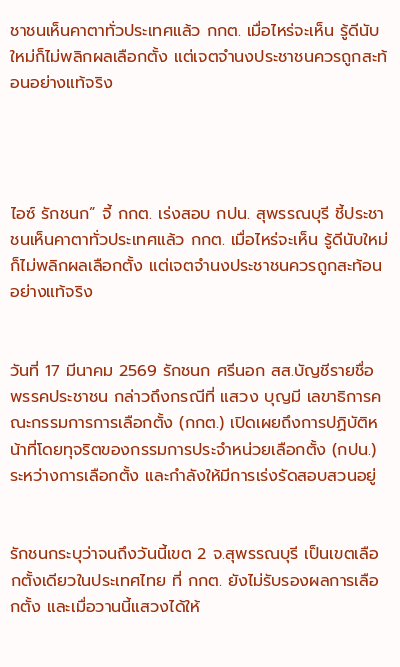ชาชนเห็นคาตาทั่วประเทศแล้ว กกต. เมื่อไหร่จะเห็น รู้ดีนับใหม่ก็ไม่พลิกผลเลือกตั้ง แต่เจตจำนงประชาชนควรถูกสะท้อนอย่างแท้จริง




ไอซ์ รักชนก” จี้ กกต. เร่งสอบ กปน. สุพรรณบุรี ชี้ประชาชนเห็นคาตาทั่วประเทศแล้ว กกต. เมื่อไหร่จะเห็น รู้ดีนับใหม่ก็ไม่พลิกผลเลือกตั้ง แต่เจตจำนงประชาชนควรถูกสะท้อนอย่างแท้จริง


วันที่ 17 มีนาคม 2569 รักชนก ศรีนอก สส.บัญชีรายชื่อ พรรคประชาชน กล่าวถึงกรณีที่ แสวง บุญมี เลขาธิการคณะกรรมการการเลือกตั้ง (กกต.) เปิดเผยถึงการปฏิบัติหน้าที่โดยทุจริตของกรรมการประจำหน่วยเลือกตั้ง (กปน.) ระหว่างการเลือกตั้ง และกำลังให้มีการเร่งรัดสอบสวนอยู่


รักชนกระบุว่าจนถึงวันนี้เขต 2 จ.สุพรรณบุรี เป็นเขตเลือกตั้งเดียวในประเทศไทย ที่ กกต. ยังไม่รับรองผลการเลือกตั้ง และเมื่อวานนี้แสวงได้ให้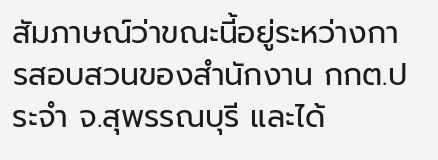สัมภาษณ์ว่าขณะนี้อยู่ระหว่างการสอบสวนของสำนักงาน กกต.ประจำ จ.สุพรรณบุรี และได้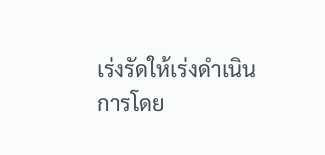เร่งรัดให้เร่งดำเนินการโดย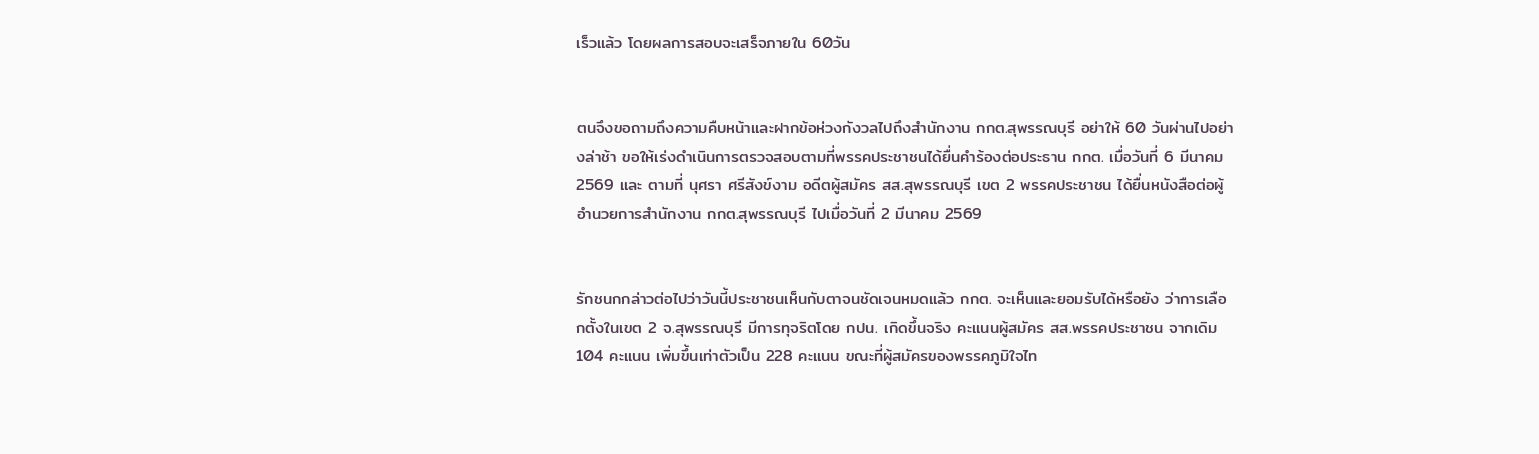เร็วแล้ว โดยผลการสอบจะเสร็จภายใน 60วัน


ตนจึงขอถามถึงความคืบหน้าและฝากข้อห่วงกังวลไปถึงสำนักงาน กกต.สุพรรณบุรี อย่าให้ 60 วันผ่านไปอย่างล่าช้า ขอให้เร่งดำเนินการตรวจสอบตามที่พรรคประชาชนได้ยื่นคำร้องต่อประธาน กกต. เมื่อวันที่ 6 มีนาคม 2569 และ ตามที่ นุศรา ศรีสังข์งาม อดีตผู้สมัคร สส.สุพรรณบุรี เขต 2 พรรคประชาชน ได้ยื่นหนังสือต่อผู้อำนวยการสำนักงาน กกต.สุพรรณบุรี ไปเมื่อวันที่ 2 มีนาคม 2569


รักชนกกล่าวต่อไปว่าวันนี้ประชาชนเห็นกับตาจนชัดเจนหมดแล้ว กกต. จะเห็นและยอมรับได้หรือยัง ว่าการเลือกตั้งในเขต 2 จ.สุพรรณบุรี มีการทุจริตโดย กปน. เกิดขึ้นจริง คะแนนผู้สมัคร สส.พรรคประชาชน จากเดิม 104 คะแนน เพิ่มขึ้นเท่าตัวเป็น 228 คะแนน ขณะที่ผู้สมัครของพรรคภูมิใจไท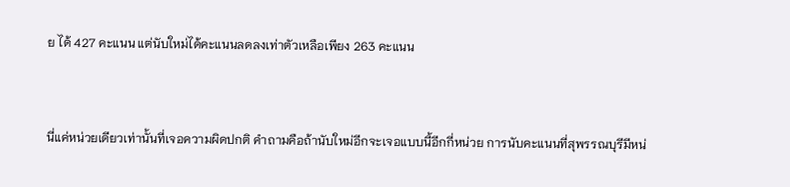ย ได้ 427 คะแนน แต่นับใหม่ได้คะแนนลดลงเท่าตัวเหลือเพียง 263 คะแนน


นี่แค่หน่วยเดียวเท่านั้นที่เจอความผิดปกติ คำถามคือถ้านับใหม่อีกจะเจอแบบนี้อีกกี่หน่วย การนับคะแนนที่สุพรรณบุรีมีหน่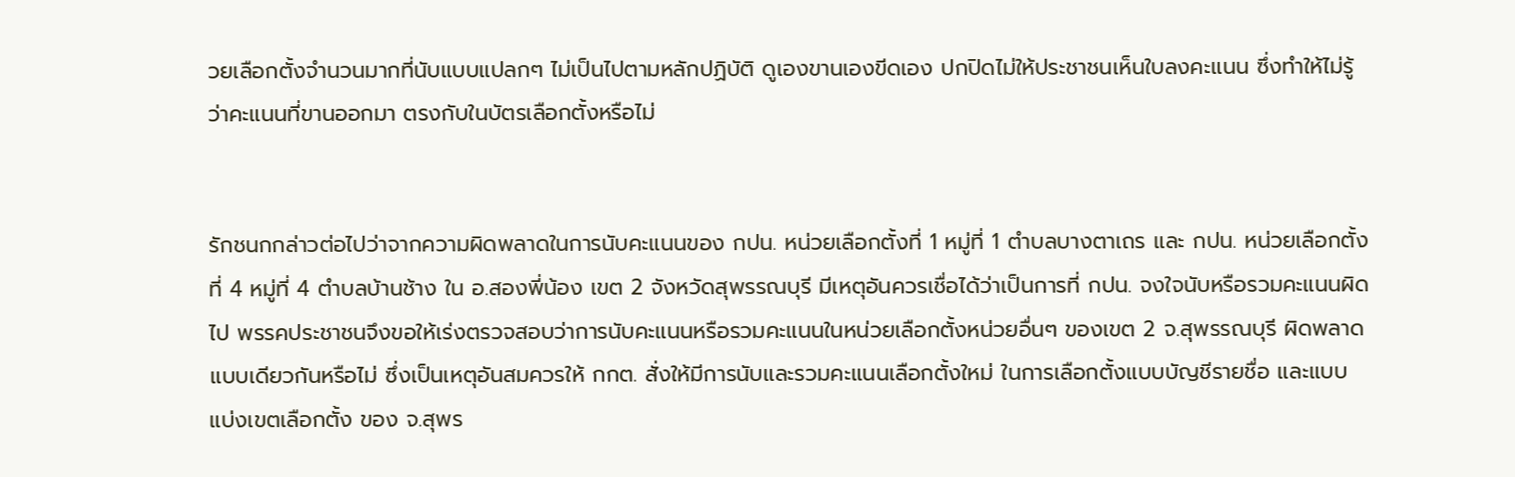วยเลือกตั้งจำนวนมากที่นับแบบแปลกๆ ไม่เป็นไปตามหลักปฏิบัติ ดูเองขานเองขีดเอง ปกปิดไม่ให้ประชาชนเห็นใบลงคะแนน ซึ่งทำให้ไม่รู้ว่าคะแนนที่ขานออกมา ตรงกับในบัตรเลือกตั้งหรือไม่


รักชนกกล่าวต่อไปว่าจากความผิดพลาดในการนับคะแนนของ กปน. หน่วยเลือกตั้งที่ 1 หมู่ที่ 1 ตำบลบางตาเถร และ กปน. หน่วยเลือกตั้งที่ 4 หมู่ที่ 4 ตำบลบ้านช้าง ใน อ.สองพี่น้อง เขต 2 จังหวัดสุพรรณบุรี มีเหตุอันควรเชื่อได้ว่าเป็นการที่ กปน. จงใจนับหรือรวมคะแนนผิดไป พรรคประชาชนจึงขอให้เร่งตรวจสอบว่าการนับคะแนนหรือรวมคะแนนในหน่วยเลือกตั้งหน่วยอื่นๆ ของเขต 2 จ.สุพรรณบุรี ผิดพลาดแบบเดียวกันหรือไม่ ซึ่งเป็นเหตุอันสมควรให้ กกต. สั่งให้มีการนับและรวมคะแนนเลือกตั้งใหม่ ในการเลือกตั้งแบบบัญชีรายชื่อ และแบบแบ่งเขตเลือกตั้ง ของ จ.สุพร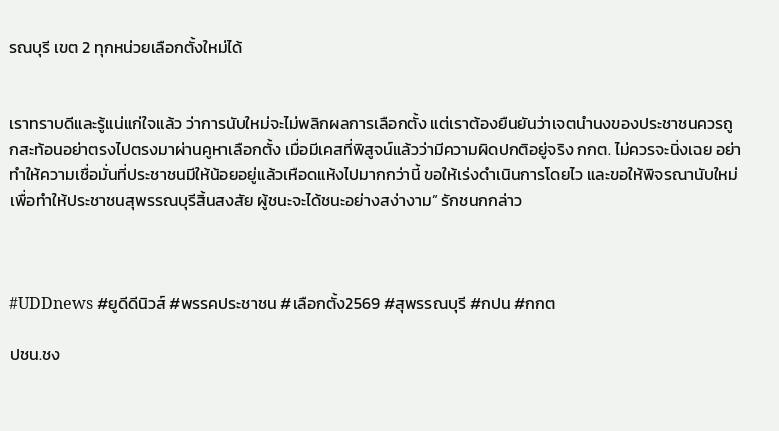รณบุรี เขต 2 ทุกหน่วยเลือกตั้งใหม่ได้


เราทราบดีและรู้แน่แก่ใจแล้ว ว่าการนับใหม่จะไม่พลิกผลการเลือกตั้ง แต่เราต้องยืนยันว่าเจตนำนงของประชาชนควรถูกสะท้อนอย่าตรงไปตรงมาผ่านคูหาเลือกตั้ง เมื่อมีเคสที่พิสูจน์แล้วว่ามีความผิดปกติอยู่จริง กกต. ไม่ควรจะนิ่งเฉย อย่าทำให้ความเชื่อมั่นที่ประชาชนมีให้น้อยอยู่แล้วเหือดแห้งไปมากกว่านี้ ขอให้เร่งดำเนินการโดยไว และขอให้พิจรณานับใหม่เพื่อทำให้ประชาชนสุพรรณบุรีสิ้นสงสัย ผู้ชนะจะได้ชนะอย่างสง่างาม” รักชนกกล่าว



#UDDnews #ยูดีดีนิวส์ #พรรคประชาชน #เลือกตั้ง2569 #สุพรรณบุรี #กปน #กกต

ปชน.ชง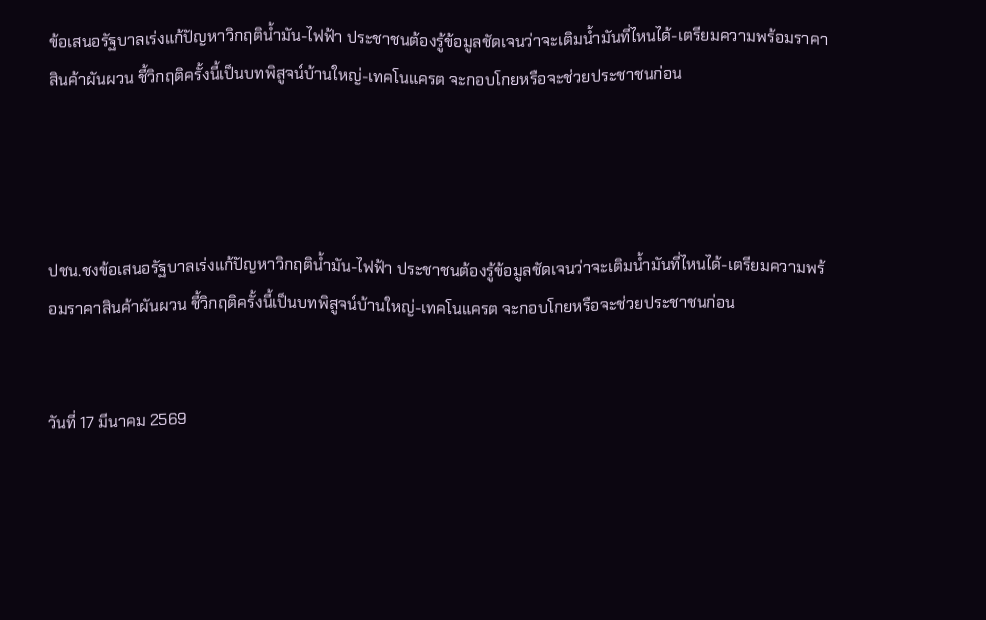ข้อเสนอรัฐบาลเร่งแก้ปัญหาวิกฤติน้ำมัน-ไฟฟ้า ประชาชนต้องรู้ข้อมูลชัดเจนว่าจะเติมน้ำมันที่ไหนได้-เตรียมความพร้อมราคาสินค้าผันผวน ชี้วิกฤติครั้งนี้เป็นบทพิสูจน์บ้านใหญ่-เทคโนแครต จะกอบโกยหรือจะช่วยประชาชนก่อน




ปชน.ชงข้อเสนอรัฐบาลเร่งแก้ปัญหาวิกฤติน้ำมัน-ไฟฟ้า ประชาชนต้องรู้ข้อมูลชัดเจนว่าจะเติมน้ำมันที่ไหนได้-เตรียมความพร้อมราคาสินค้าผันผวน ชี้วิกฤติครั้งนี้เป็นบทพิสูจน์บ้านใหญ่-เทคโนแครต จะกอบโกยหรือจะช่วยประชาชนก่อน


วันที่ 17 มีนาคม 2569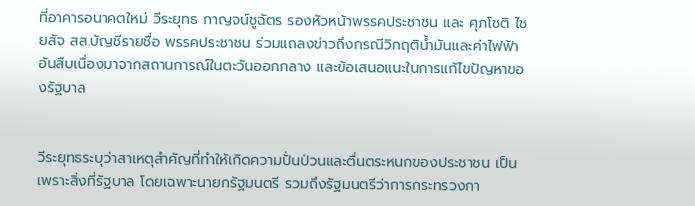ที่อาคารอนาคตใหม่ วีระยุทธ กาญจน์ชูฉัตร รองหัวหน้าพรรคประชาชน และ ศุภโชติ ไชยสัจ สส.บัญชีรายชื่อ พรรคประชาชน ร่วมแถลงข่าวถึงกรณีวิกฤติน้ำมันและค่าไฟฟ้า อันสืบเนื่องมาจากสถานการณ์ในตะวันออกกลาง และข้อเสนอแนะในการแก้ไขปัญหาของรัฐบาล


วีระยุทธระบุว่าสาเหตุสำคัญที่ทำให้เกิดความปั่นป่วนและตื่นตระหนกของประชาชน เป็นเพราะสิ่งที่รัฐบาล โดยเฉพาะนายกรัฐมนตรี รวมถึงรัฐมนตรีว่าการกระทรวงกา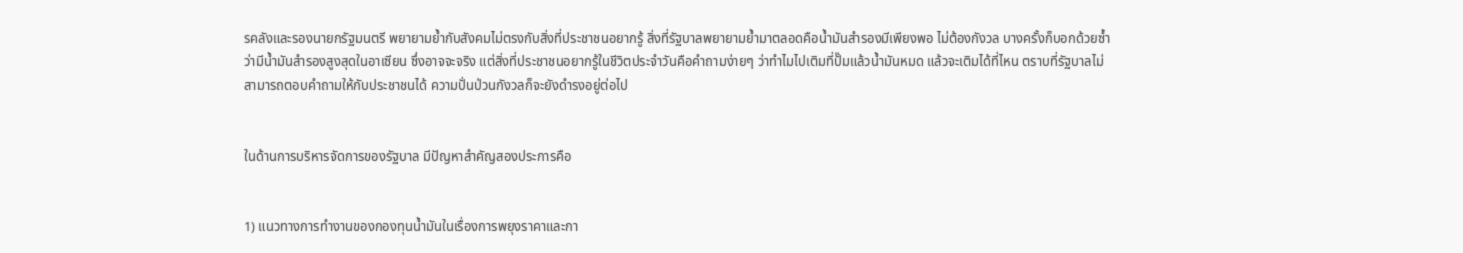รคลังและรองนายกรัฐมนตรี พยายามย้ำกับสังคมไม่ตรงกับสิ่งที่ประชาชนอยากรู้ สิ่งที่รัฐบาลพยายามย้ำมาตลอดคือน้ำมันสำรองมีเพียงพอ ไม่ต้องกังวล บางครั้งก็บอกด้วยซ้ำว่ามีน้ำมันสำรองสูงสุดในอาเซียน ซึ่งอาจจะจริง แต่สิ่งที่ประชาชนอยากรู้ในชีวิตประจำวันคือคำถามง่ายๆ ว่าทำไมไปเติมที่ปั๊มแล้วน้ำมันหมด แล้วจะเติมได้ที่ไหน ตราบที่รัฐบาลไม่สามารถตอบคำถามให้กับประชาชนได้ ความปั่นป่วนกังวลก็จะยังดำรงอยู่ต่อไป


ในด้านการบริหารจัดการของรัฐบาล มีปัญหาสำคัญสองประการคือ


1) แนวทางการทำงานของกองทุนน้ำมันในเรื่องการพยุงราคาและกา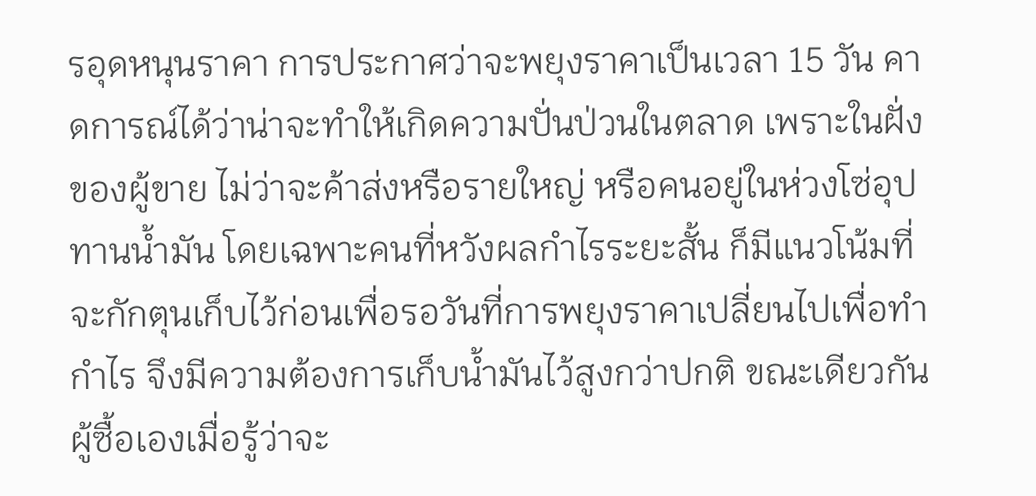รอุดหนุนราคา การประกาศว่าจะพยุงราคาเป็นเวลา 15 วัน คาดการณ์ได้ว่าน่าจะทำให้เกิดความปั่นป่วนในตลาด เพราะในฝั่งของผู้ขาย ไม่ว่าจะค้าส่งหรือรายใหญ่ หรือคนอยู่ในห่วงโซ่อุปทานน้ำมัน โดยเฉพาะคนที่หวังผลกำไรระยะสั้น ก็มีแนวโน้มที่จะกักตุนเก็บไว้ก่อนเพื่อรอวันที่การพยุงราคาเปลี่ยนไปเพื่อทำกำไร จึงมีความต้องการเก็บน้ำมันไว้สูงกว่าปกติ ขณะเดียวกันผู้ซื้อเองเมื่อรู้ว่าจะ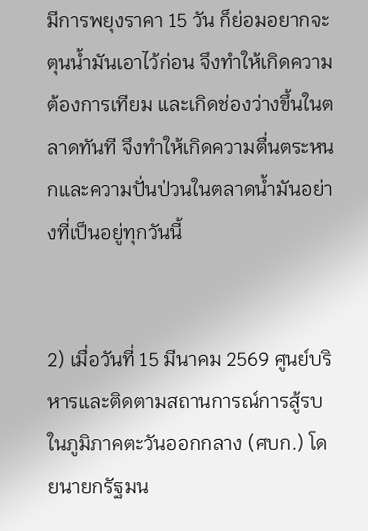มีการพยุงราคา 15 วัน ก็ย่อมอยากจะตุนน้ำมันเอาไว้ก่อน จึงทำให้เกิดความต้องการเทียม และเกิดช่องว่างขึ้นในตลาดทันที จึงทำให้เกิดความตื่นตระหนกและความปั่นป่วนในตลาดน้ำมันอย่างที่เป็นอยู่ทุกวันนี้


2) เมื่อวันที่ 15 มีนาคม 2569 ศูนย์บริหารและติดตามสถานการณ์การสู้รบในภูมิภาคตะวันออกกลาง (ศบก.) โดยนายกรัฐมน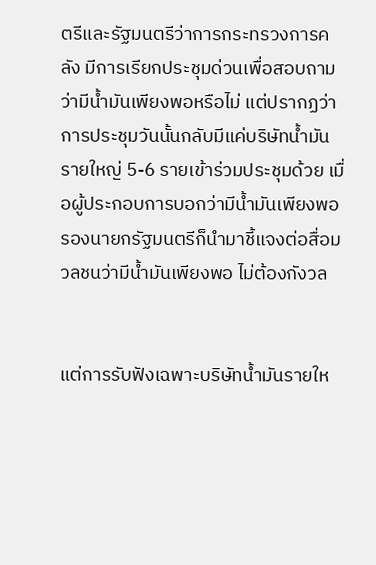ตรีและรัฐมนตรีว่าการกระทรวงการคลัง มีการเรียกประชุมด่วนเพื่อสอบถามว่ามีน้ำมันเพียงพอหรือไม่ แต่ปรากฏว่าการประชุมวันนั้นกลับมีแค่บริษัทน้ำมันรายใหญ่ 5-6 รายเข้าร่วมประชุมด้วย เมื่อผู้ประกอบการบอกว่ามีน้ำมันเพียงพอ รองนายกรัฐมนตรีก็นำมาชี้แจงต่อสื่อมวลชนว่ามีน้ำมันเพียงพอ ไม่ต้องกังวล


แต่การรับฟังเฉพาะบริษัทน้ำมันรายให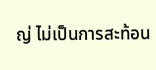ญ่ ไม่เป็นการสะท้อน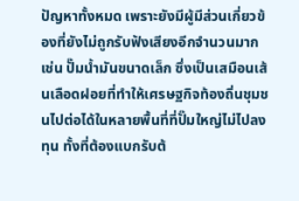ปัญหาทั้งหมด เพราะยังมีผู้มีส่วนเกี่ยวข้องที่ยังไม่ถูกรับฟังเสียงอีกจำนวนมาก เช่น ปั๊มน้ำมันขนาดเล็ก ซึ่งเป็นเสมือนเส้นเลือดฝอยที่ทำให้เศรษฐกิจท้องถิ่นชุมชนไปต่อได้ในหลายพื้นที่ที่ปั๊มใหญ่ไม่ไปลงทุน ทั้งที่ต้องแบกรับต้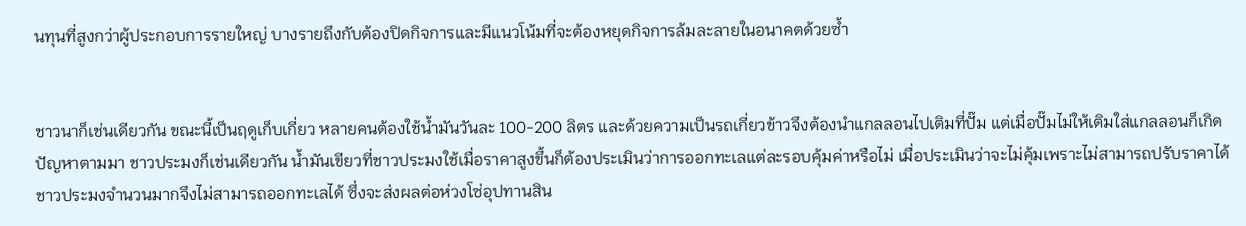นทุนที่สูงกว่าผู้ประกอบการรายใหญ่ บางรายถึงกับต้องปิดกิจการและมีแนวโน้มที่จะต้องหยุดกิจการล้มละลายในอนาคตด้วยซ้ำ


ชาวนาก็เช่นเดียวกัน ขณะนี้เป็นฤดูเก็บเกี่ยว หลายคนต้องใช้น้ำมันวันละ 100-200 ลิตร และด้วยความเป็นรถเกี่ยวข้าวจึงต้องนำแกลลอนไปเติมที่ปั๊ม แต่เมื่อปั๊มไม่ให้เติมใส่แกลลอนก็เกิดปัญหาตามมา ชาวประมงก็เช่นเดียวกัน น้ำมันเขียวที่ชาวประมงใช้เมื่อราคาสูงขึ้นก็ต้องประเมินว่าการออกทะเลแต่ละรอบคุ้มค่าหรือไม่ เมื่อประเมินว่าจะไม่คุ้มเพราะไม่สามารถปรับราคาได้ ชาวประมงจำนวนมากจึงไม่สามารถออกทะเลได้ ซึ่งจะส่งผลต่อห่วงโซ่อุปทานสิน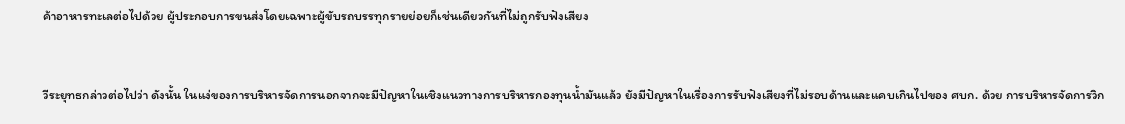ค้าอาหารทะเลต่อไปด้วย ผู้ประกอบการขนส่งโดยเฉพาะผู้ขับรถบรรทุกรายย่อยก็เช่นเดียวกันที่ไม่ถูกรับฟังเสียง


วีระยุทธกล่าวต่อไปว่า ดังนั้น ในแง่ของการบริหารจัดการนอกจากจะมีปัญหาในเชิงแนวทางการบริหารกองทุนน้ำมันแล้ว ยังมีปัญหาในเรื่องการรับฟังเสียงที่ไม่รอบด้านและแคบเกินไปของ ศบก. ด้วย การบริหารจัดการวิก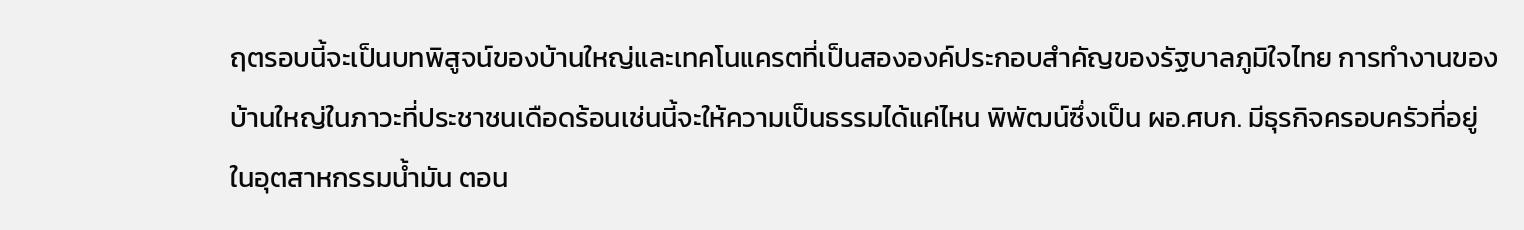ฤตรอบนี้จะเป็นบทพิสูจน์ของบ้านใหญ่และเทคโนแครตที่เป็นสององค์ประกอบสำคัญของรัฐบาลภูมิใจไทย การทำงานของบ้านใหญ่ในภาวะที่ประชาชนเดือดร้อนเช่นนี้จะให้ความเป็นธรรมได้แค่ไหน พิพัฒน์ซึ่งเป็น ผอ.ศบก. มีธุรกิจครอบครัวที่อยู่ในอุตสาหกรรมน้ำมัน ตอน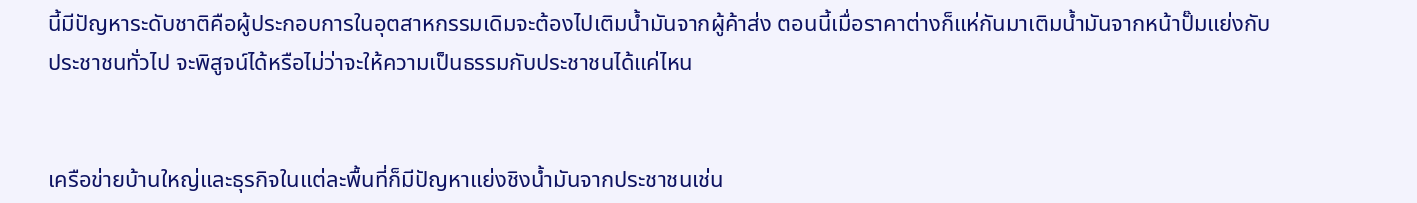นี้มีปัญหาระดับชาติคือผู้ประกอบการในอุตสาหกรรมเดิมจะต้องไปเติมน้ำมันจากผู้ค้าส่ง ตอนนี้เมื่อราคาต่างก็แห่กันมาเติมน้ำมันจากหน้าปั๊มแย่งกับประชาชนทั่วไป จะพิสูจน์ได้หรือไม่ว่าจะให้ความเป็นธรรมกับประชาชนได้แค่ไหน


เครือข่ายบ้านใหญ่และธุรกิจในแต่ละพื้นที่ก็มีปัญหาแย่งชิงน้ำมันจากประชาชนเช่น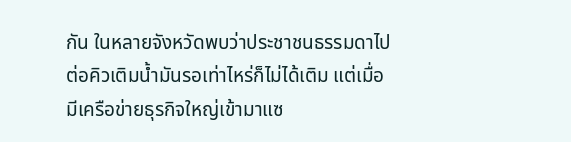กัน ในหลายจังหวัดพบว่าประชาชนธรรมดาไปต่อคิวเติมน้ำมันรอเท่าไหร่ก็ไม่ได้เติม แต่เมื่อมีเครือข่ายธุรกิจใหญ่เข้ามาแซ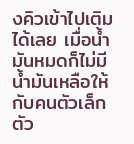งคิวเข้าไปเติมได้เลย เมื่อน้ำมันหมดก็ไม่มีน้ำมันเหลือให้กับคนตัวเล็กตัว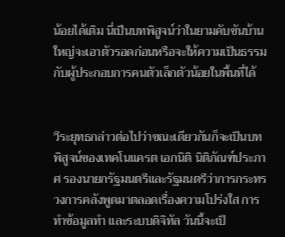น้อยได้เติม นี่เป็นบทพิสูจน์ว่าในยามคับขันบ้านใหญ่จะเอาตัวรอดก่อนหรือจะให้ความเป็นธรรมกับผู้ประกอบการคนตัวเล็กตัวน้อยในพื้นที่ได้


วีระยุทธกล่าวต่อไปว่าขณะเดียวกันก็จะเป็นบทพิสูจน์ของเทคโนแครต เอกนิติ นิติภัณฑ์ประภาศ รองนายกรัฐมนตรีและรัฐมนตรีว่าการกระทรวงการคลังพูดมาตลอดเรื่องความโปร่งใส การทำข้อมูลทำ และระบบดิจิทัล วันนี้จะเป็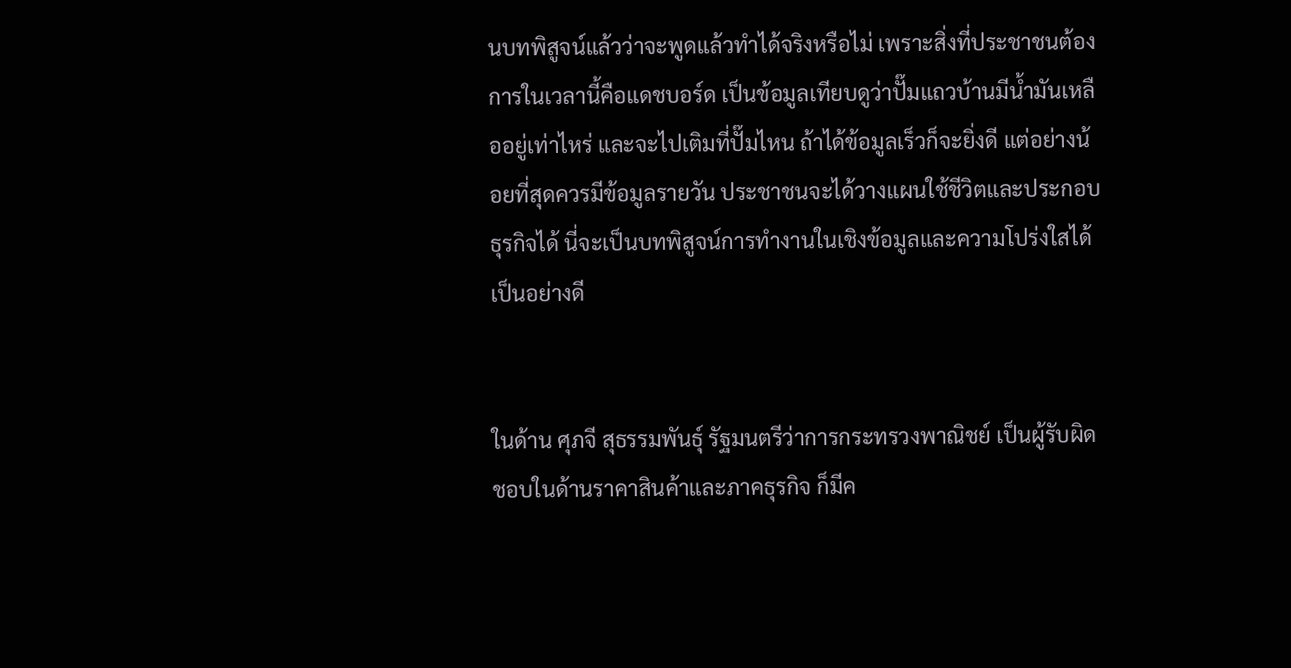นบทพิสูจน์แล้วว่าจะพูดแล้วทำได้จริงหรือไม่ เพราะสิ่งที่ประชาชนต้องการในเวลานี้คือแดชบอร์ด เป็นข้อมูลเทียบดูว่าปั๊มแถวบ้านมีน้ำมันเหลืออยู่เท่าไหร่ และจะไปเติมที่ปั๊มไหน ถ้าได้ข้อมูลเร็วก็จะยิ่งดี แต่อย่างน้อยที่สุดควรมีข้อมูลรายวัน ประชาชนจะได้วางแผนใช้ชีวิตและประกอบธุรกิจได้ นี่จะเป็นบทพิสูจน์การทำงานในเชิงข้อมูลและความโปร่งใสได้เป็นอย่างดี


ในด้าน ศุภจี สุธรรมพันธุ์ รัฐมนตรีว่าการกระทรวงพาณิชย์ เป็นผู้รับผิดชอบในด้านราคาสินค้าและภาคธุรกิจ ก็มีค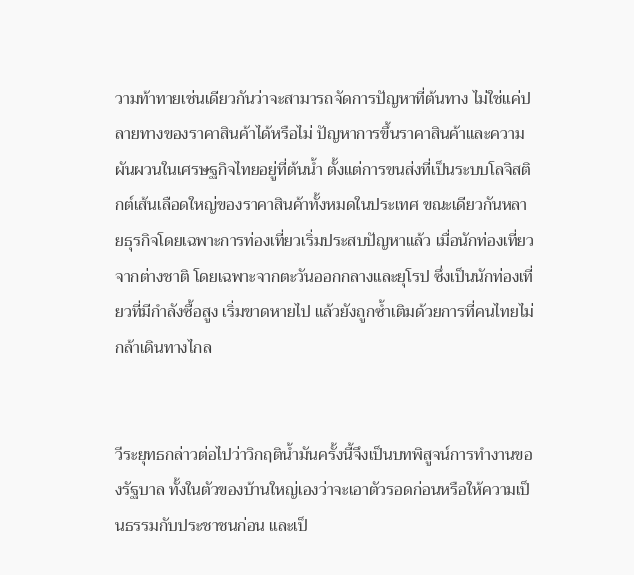วามท้าทายเช่นเดียวกันว่าจะสามารถจัดการปัญหาที่ต้นทาง ไม่ใช่แค่ปลายทางของราคาสินค้าได้หรือไม่ ปัญหาการขึ้นราคาสินค้าและความผันผวนในเศรษฐกิจไทยอยู่ที่ต้นน้ำ ตั้งแต่การขนส่งที่เป็นระบบโลจิสติกต์เส้นเลือดใหญ่ของราคาสินค้าทั้งหมดในประเทศ ขณะเดียวกันหลายธุรกิจโดยเฉพาะการท่องเที่ยวเริ่มประสบปัญหาแล้ว เมื่อนักท่องเที่ยวจากต่างชาติ โดยเฉพาะจากตะวันออกกลางและยุโรป ซึ่งเป็นนักท่องเที่ยวที่มีกำลังซื้อสูง เริ่มขาดหายไป แล้วยังถูกซ้ำเติมด้วยการที่คนไทยไม่กล้าเดินทางไกล


วีระยุทธกล่าวต่อไปว่าวิกฤติน้ำมันครั้งนี้จึงเป็นบทพิสูจน์การทำงานของรัฐบาล ทั้งในตัวของบ้านใหญ่เองว่าจะเอาตัวรอดก่อนหรือให้ความเป็นธรรมกับประชาชนก่อน และเป็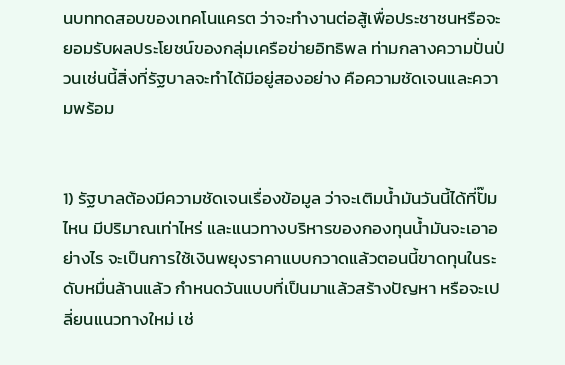นบททดสอบของเทคโนแครต ว่าจะทำงานต่อสู้เพื่อประชาชนหรือจะยอมรับผลประโยชน์ของกลุ่มเครือข่ายอิทธิพล ท่ามกลางความปั่นป่วนเช่นนี้สิ่งที่รัฐบาลจะทำได้มีอยู่สองอย่าง คือความชัดเจนและความพร้อม


1) รัฐบาลต้องมีความชัดเจนเรื่องข้อมูล ว่าจะเติมน้ำมันวันนี้ได้ที่ปั๊มไหน มีปริมาณเท่าไหร่ และแนวทางบริหารของกองทุนน้ำมันจะเอาอย่างไร จะเป็นการใช้เงินพยุงราคาแบบกวาดแล้วตอนนี้ขาดทุนในระดับหมื่นล้านแล้ว กำหนดวันแบบที่เป็นมาแล้วสร้างปัญหา หรือจะเปลี่ยนแนวทางใหม่ เช่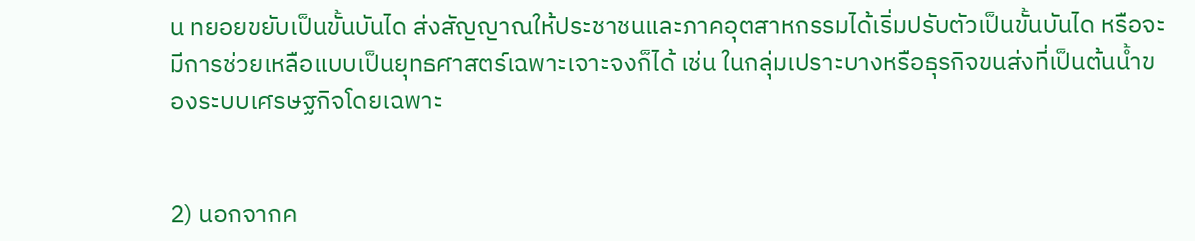น ทยอยขยับเป็นขั้นบันได ส่งสัญญาณให้ประชาชนและภาคอุตสาหกรรมได้เริ่มปรับตัวเป็นขั้นบันได หรือจะมีการช่วยเหลือแบบเป็นยุทธศาสตร์เฉพาะเจาะจงก็ได้ เช่น ในกลุ่มเปราะบางหรือธุรกิจขนส่งที่เป็นต้นน้ำของระบบเศรษฐกิจโดยเฉพาะ


2) นอกจากค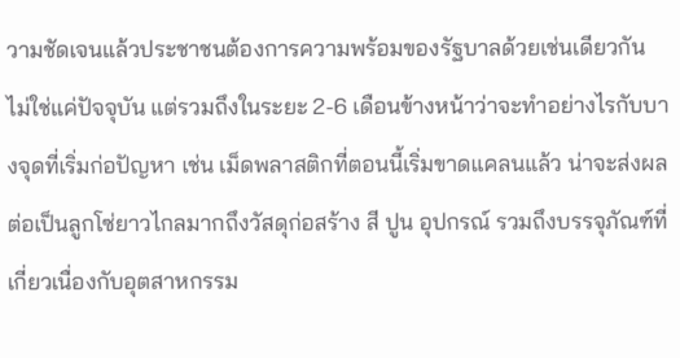วามชัดเจนแล้วประชาชนต้องการความพร้อมของรัฐบาลด้วยเช่นเดียวกัน ไม่ใช่แค่ปัจจุบัน แต่รวมถึงในระยะ 2-6 เดือนข้างหน้าว่าจะทำอย่างไรกับบางจุดที่เริ่มก่อปัญหา เช่น เม็ดพลาสติกที่ตอนนี้เริ่มขาดแคลนแล้ว น่าจะส่งผลต่อเป็นลูกโซ่ยาวไกลมากถึงวัสดุก่อสร้าง สี ปูน อุปกรณ์ รวมถึงบรรจุภัณฑ์ที่เกี่ยวเนื่องกับอุตสาหกรรม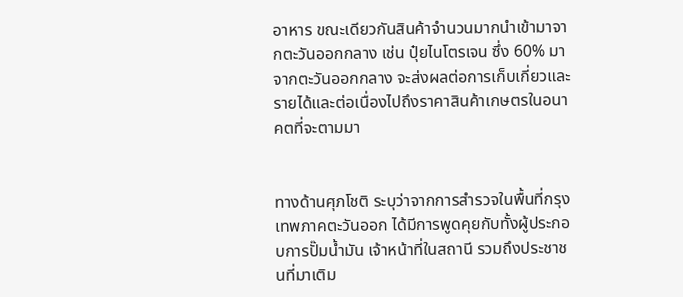อาหาร ขณะเดียวกันสินค้าจำนวนมากนำเข้ามาจากตะวันออกกลาง เช่น ปุ๋ยไนโตรเจน ซึ่ง 60% มาจากตะวันออกกลาง จะส่งผลต่อการเก็บเกี่ยวและรายได้และต่อเนื่องไปถึงราคาสินค้าเกษตรในอนาคตที่จะตามมา


ทางด้านศุภโชติ ระบุว่าจากการสำรวจในพื้นที่กรุงเทพภาคตะวันออก ได้มีการพูดคุยกับทั้งผู้ประกอบการปั๊มน้ำมัน เจ้าหน้าที่ในสถานี รวมถึงประชาชนที่มาเติม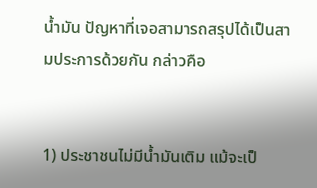น้ำมัน ปัญหาที่เจอสามารถสรุปได้เป็นสามประการด้วยกัน กล่าวคือ


1) ประชาชนไม่มีน้ำมันเติม แม้จะเป็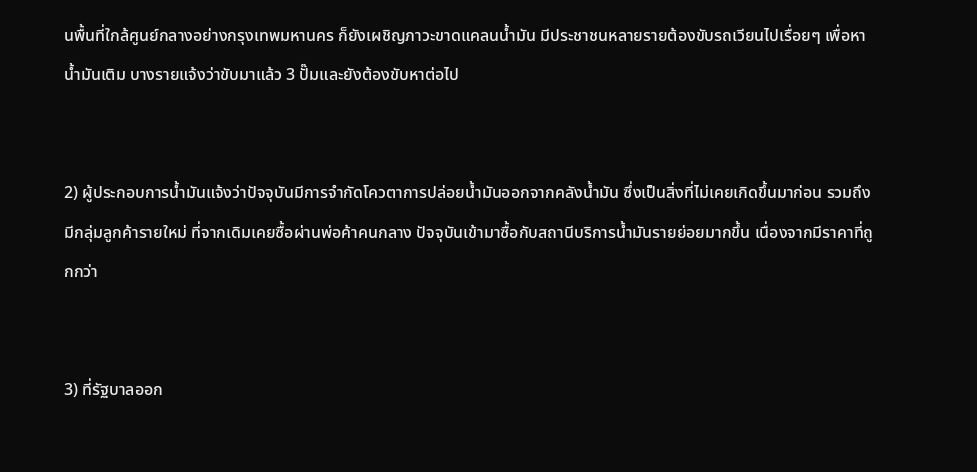นพื้นที่ใกล้ศูนย์กลางอย่างกรุงเทพมหานคร ก็ยังเผชิญภาวะขาดแคลนน้ำมัน มีประชาชนหลายรายต้องขับรถเวียนไปเรื่อยๆ เพื่อหาน้ำมันเติม บางรายแจ้งว่าขับมาแล้ว 3 ปั๊มและยังต้องขับหาต่อไป


2) ผู้ประกอบการน้ำมันแจ้งว่าปัจจุบันมีการจำกัดโควตาการปล่อยน้ำมันออกจากคลังน้ำมัน ซึ่งเป็นสิ่งที่ไม่เคยเกิดขึ้นมาก่อน รวมถึงมีกลุ่มลูกค้ารายใหม่ ที่จากเดิมเคยซื้อผ่านพ่อค้าคนกลาง ปัจจุบันเข้ามาซื้อกับสถานีบริการน้ำมันรายย่อยมากขึ้น เนื่องจากมีราคาที่ถูกกว่า


3) ที่รัฐบาลออก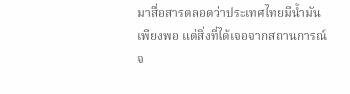มาสื่อสารตลอดว่าประเทศไทยมีน้ำมันเพียงพอ แต่สิ่งที่ได้เจอจากสถานการณ์จ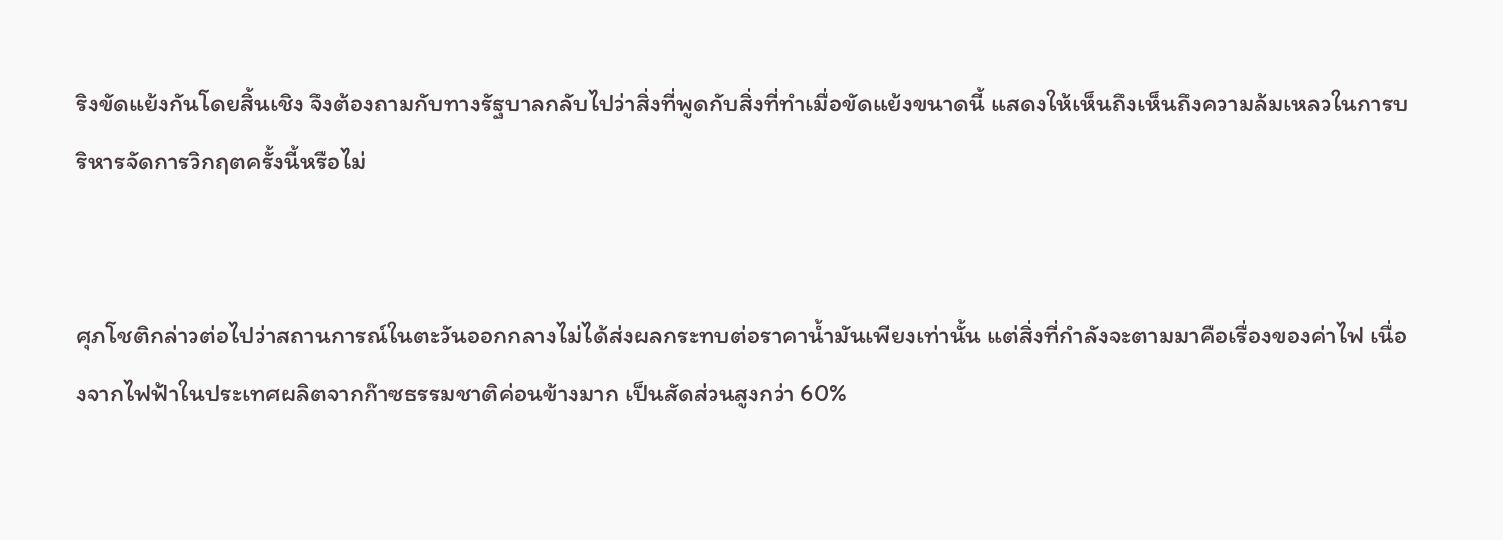ริงขัดแย้งกันโดยสิ้นเชิง จึงต้องถามกับทางรัฐบาลกลับไปว่าสิ่งที่พูดกับสิ่งที่ทำเมื่อขัดแย้งขนาดนี้ แสดงให้เห็นถึงเห็นถึงความล้มเหลวในการบริหารจัดการวิกฤตครั้งนี้หรือไม่


ศุภโชติกล่าวต่อไปว่าสถานการณ์ในตะวันออกกลางไม่ได้ส่งผลกระทบต่อราคาน้ำมันเพียงเท่านั้น แต่สิ่งที่กำลังจะตามมาคือเรื่องของค่าไฟ เนื่องจากไฟฟ้าในประเทศผลิตจากก๊าซธรรมชาติค่อนข้างมาก เป็นสัดส่วนสูงกว่า 60%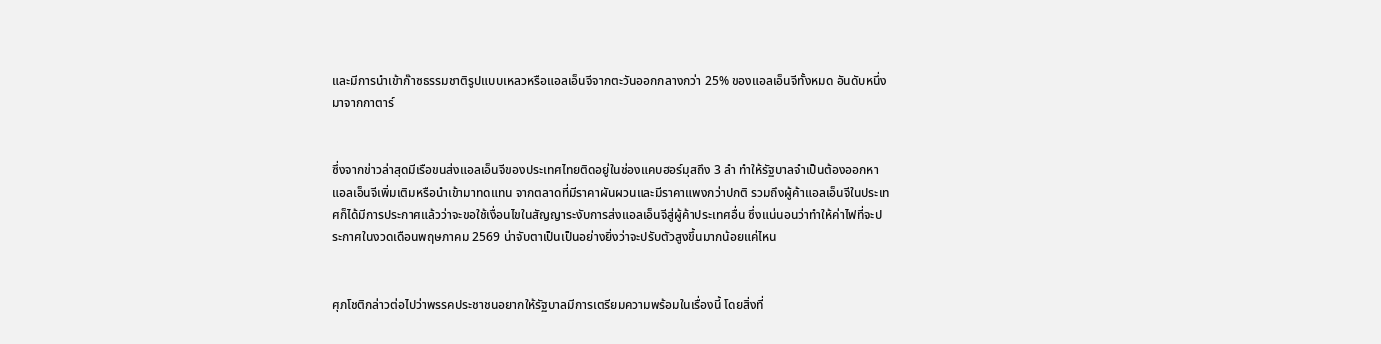และมีการนำเข้าก๊าซธรรมชาติรูปแบบเหลวหรือแอลเอ็นจีจากตะวันออกกลางกว่า 25% ของแอลเอ็นจีทั้งหมด อันดับหนึ่งมาจากกาตาร์


ซึ่งจากข่าวล่าสุดมีเรือขนส่งแอลเอ็นจีของประเทศไทยติดอยู่ในช่องแคบฮอร์มุสถึง 3 ลำ ทำให้รัฐบาลจำเป็นต้องออกหาแอลเอ็นจีเพิ่มเติมหรือนำเข้ามาทดแทน จากตลาดที่มีราคาผันผวนและมีราคาแพงกว่าปกติ รวมถึงผู้ค้าแอลเอ็นจีในประเทศก็ได้มีการประกาศแล้วว่าจะขอใช้เงื่อนไขในสัญญาระงับการส่งแอลเอ็นจีสู่ผู้ค้าประเทศอื่น ซึ่งแน่นอนว่าทำให้ค่าไฟที่จะประกาศในงวดเดือนพฤษภาคม 2569 น่าจับตาเป็นเป็นอย่างยิ่งว่าจะปรับตัวสูงขึ้นมากน้อยแค่ไหน


ศุภโชติกล่าวต่อไปว่าพรรคประชาชนอยากให้รัฐบาลมีการเตรียมความพร้อมในเรื่องนี้ โดยสิ่งที่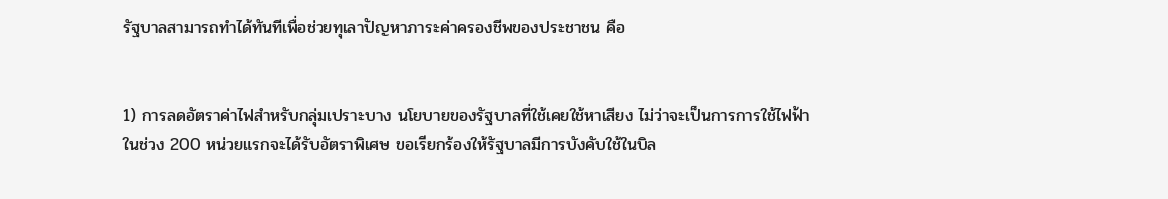รัฐบาลสามารถทำได้ทันทีเพื่อช่วยทุเลาปัญหาภาระค่าครองชีพของประชาชน คือ


1) การลดอัตราค่าไฟสำหรับกลุ่มเปราะบาง นโยบายของรัฐบาลที่ใช้เคยใช้หาเสียง ไม่ว่าจะเป็นการการใช้ไฟฟ้าในช่วง 200 หน่วยแรกจะได้รับอัตราพิเศษ ขอเรียกร้องให้รัฐบาลมีการบังคับใช้ในบิล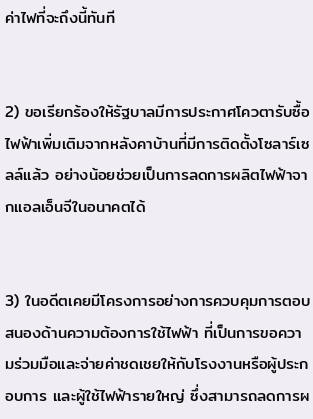ค่าไฟที่จะถึงนี้ทันที


2) ขอเรียกร้องให้รัฐบาลมีการประกาศโควตารับซื้อไฟฟ้าเพิ่มเติมจากหลังคาบ้านที่มีการติดตั้งโซลาร์เซลล์แล้ว อย่างน้อยช่วยเป็นการลดการผลิตไฟฟ้าจากแอลเอ็นจีในอนาคตได้


3) ในอดีตเคยมีโครงการอย่างการควบคุมการตอบสนองด้านความต้องการใช้ไฟฟ้า ที่เป็นการขอความร่วมมือและจ่ายค่าชดเชยให้กับโรงงานหรือผู้ประกอบการ และผู้ใช้ไฟฟ้ารายใหญ่ ซึ่งสามารถลดการผ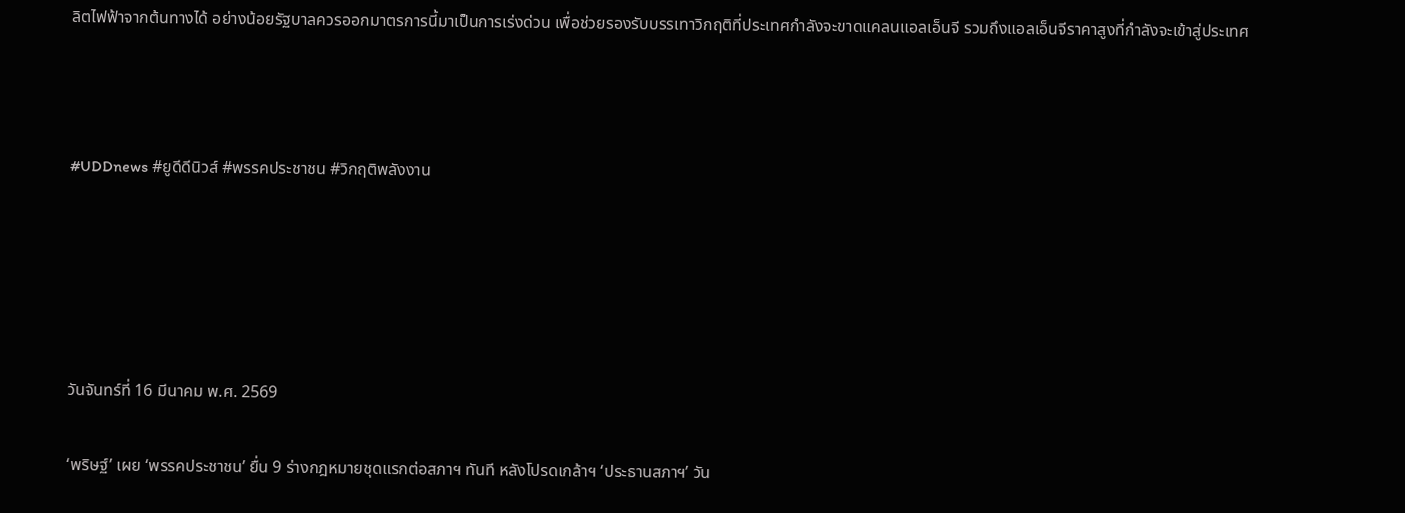ลิตไฟฟ้าจากต้นทางได้ อย่างน้อยรัฐบาลควรออกมาตรการนี้มาเป็นการเร่งด่วน เพื่อช่วยรองรับบรรเทาวิกฤติที่ประเทศกำลังจะขาดแคลนแอลเอ็นจี รวมถึงแอลเอ็นจีราคาสูงที่กำลังจะเข้าสู่ประเทศ



#UDDnews #ยูดีดีนิวส์ #พรรคประชาชน #วิกฤติพลังงาน





วันจันทร์ที่ 16 มีนาคม พ.ศ. 2569

‘พริษฐ์’ เผย ‘พรรคประชาชน’ ยื่น 9 ร่างกฎหมายชุดแรกต่อสภาฯ ทันที หลังโปรดเกล้าฯ ‘ประธานสภาฯ’ วัน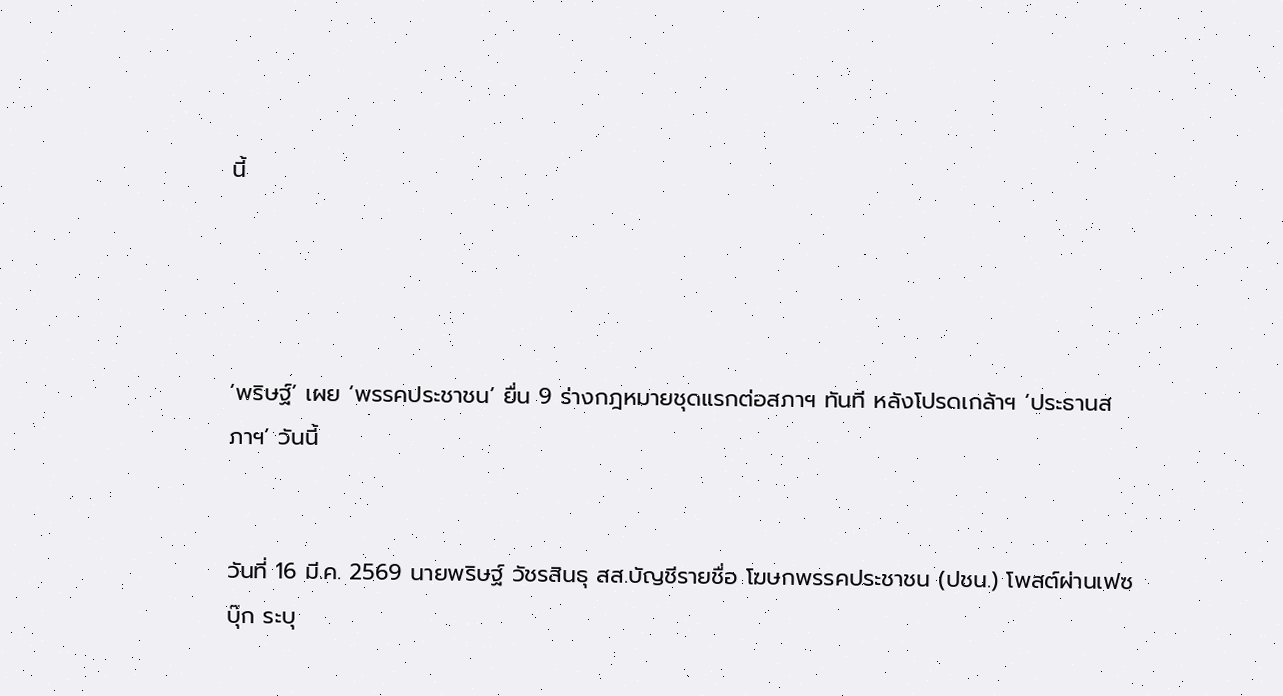นี้




‘พริษฐ์’ เผย ‘พรรคประชาชน’ ยื่น 9 ร่างกฎหมายชุดแรกต่อสภาฯ ทันที หลังโปรดเกล้าฯ ‘ประธานสภาฯ’ วันนี้


วันที่ 16 มี.ค. 2569 นายพริษฐ์ วัชรสินธุ สส.บัญชีรายชื่อ โฆษกพรรคประชาชน (ปชน.) โพสต์ผ่านเฟซบุ๊ก ระบุ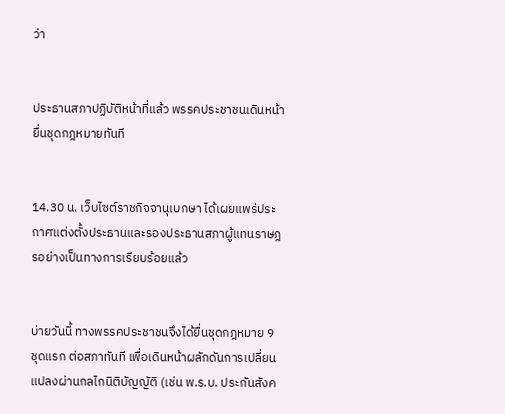ว่า


ประธานสภาปฏิบัติหน้าที่แล้ว พรรคประชาชนเดินหน้ายื่นชุดกฎหมายทันที


14.30 น. เว็บไซต์ราชกิจจานุเบกษา ได้เผยแพร่ประกาศแต่งตั้งประธานและรองประธานสภาผู้แทนราษฎรอย่างเป็นทางการเรียบร้อยแล้ว


บ่ายวันนี้ ทางพรรคประชาชนจึงได้ยื่นชุดกฎหมาย 9 ชุดแรก ต่อสภาทันที เพื่อเดินหน้าผลักดันการเปลี่ยนแปลงผ่านกลไกนิติบัญญัติ (เช่น พ.ร.บ. ประกันสังค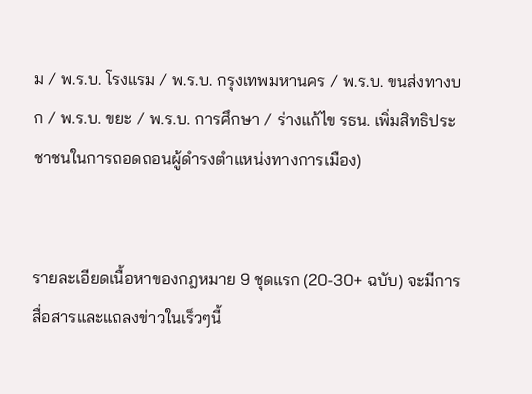ม / พ.ร.บ. โรงแรม / พ.ร.บ. กรุงเทพมหานคร / พ.ร.บ. ขนส่งทางบก / พ.ร.บ. ขยะ / พ.ร.บ. การศึกษา / ร่างแก้ไข รธน. เพิ่มสิทธิประชาชนในการถอดถอนผู้ดำรงตำแหน่งทางการเมือง)


รายละเอียดเนื้อหาของกฎหมาย 9 ชุดแรก (20-30+ ฉบับ) จะมีการสื่อสารและแถลงข่าวในเร็วๆนี้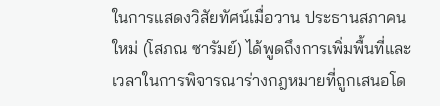ในการแสดงวิสัยทัศน์เมื่อวาน ประธานสภาคนใหม่ (โสภณ ซารัมย์) ได้พูดถึงการเพิ่มพื้นที่และเวลาในการพิจารณาร่างกฎหมายที่ถูกเสนอโด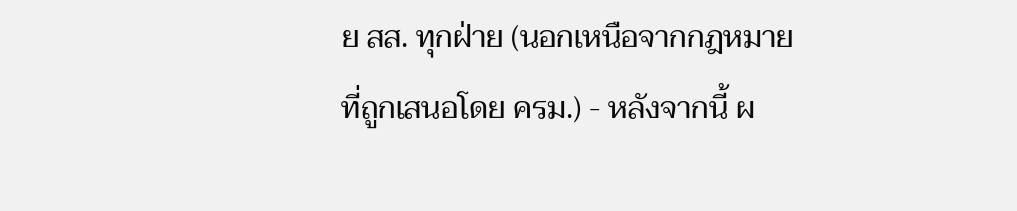ย สส. ทุกฝ่าย (นอกเหนือจากกฎหมายที่ถูกเสนอโดย ครม.) - หลังจากนี้ ผ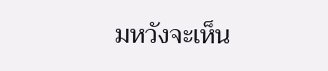มหวังจะเห็น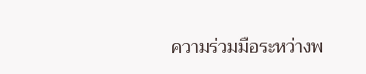ความร่วมมือระหว่างพ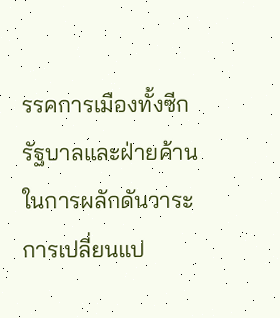รรคการเมืองทั้งซีกรัฐบาลและฝ่ายค้าน ในการผลักดันวาระการเปลี่ยนแป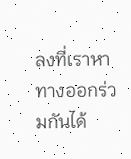ลงที่เราหาทางออกร่วมกันได้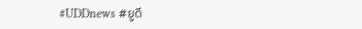#UDDnews #ยูดี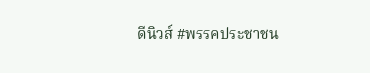ดีนิวส์ #พรรคประชาชน